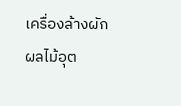เครื่องล้างผักผลไม้อุต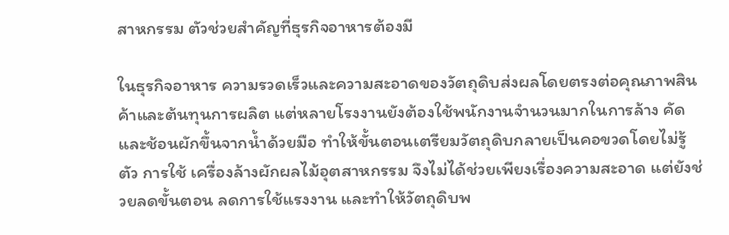สาหกรรม ตัวช่วยสำคัญที่ธุรกิจอาหารต้องมี

ในธุรกิจอาหาร ความรวดเร็วและความสะอาดของวัตถุดิบส่งผลโดยตรงต่อคุณภาพสินค้าและต้นทุนการผลิต แต่หลายโรงงานยังต้องใช้พนักงานจำนวนมากในการล้าง คัด และช้อนผักขึ้นจากน้ำด้วยมือ ทำให้ขั้นตอนเตรียมวัตถุดิบกลายเป็นคอขวดโดยไม่รู้ตัว การใช้ เครื่องล้างผักผลไม้อุตสาหกรรม จึงไม่ได้ช่วยเพียงเรื่องความสะอาด แต่ยังช่วยลดขั้นตอน ลดการใช้แรงงาน และทำให้วัตถุดิบพ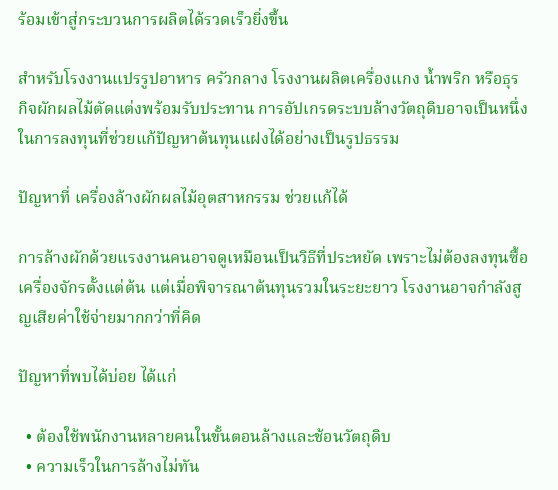ร้อมเข้าสู่กระบวนการผลิตได้รวดเร็วยิ่งขึ้น

สำหรับโรงงานแปรรูปอาหาร ครัวกลาง โรงงานผลิตเครื่องแกง น้ำพริก หรือธุรกิจผักผลไม้ตัดแต่งพร้อมรับประทาน การอัปเกรดระบบล้างวัตถุดิบอาจเป็นหนึ่งในการลงทุนที่ช่วยแก้ปัญหาต้นทุนแฝงได้อย่างเป็นรูปธรรม

ปัญหาที่ เครื่องล้างผักผลไม้อุตสาหกรรม ช่วยแก้ได้

การล้างผักด้วยแรงงานคนอาจดูเหมือนเป็นวิธีที่ประหยัด เพราะไม่ต้องลงทุนซื้อเครื่องจักรตั้งแต่ต้น แต่เมื่อพิจารณาต้นทุนรวมในระยะยาว โรงงานอาจกำลังสูญเสียค่าใช้จ่ายมากกว่าที่คิด

ปัญหาที่พบได้บ่อย ได้แก่

  • ต้องใช้พนักงานหลายคนในขั้นตอนล้างและช้อนวัตถุดิบ
  • ความเร็วในการล้างไม่ทัน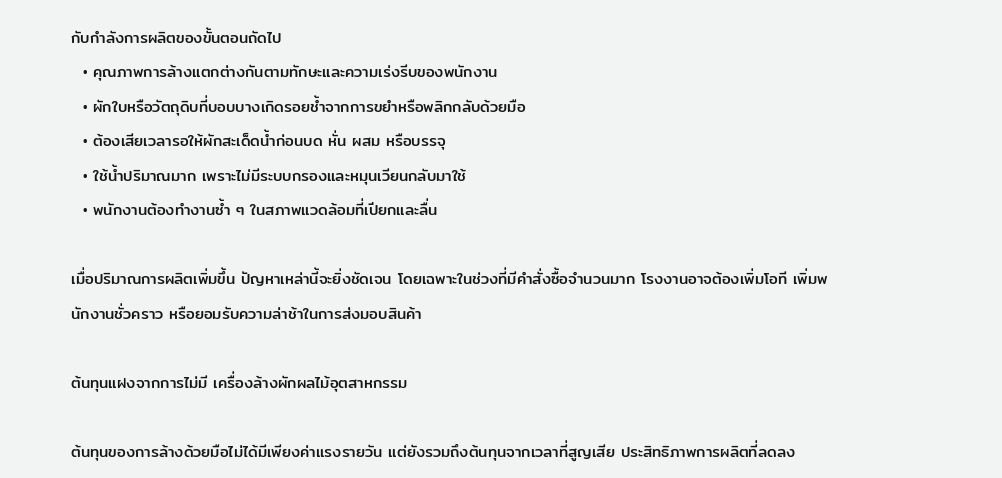กับกำลังการผลิตของขั้นตอนถัดไป
  • คุณภาพการล้างแตกต่างกันตามทักษะและความเร่งรีบของพนักงาน
  • ผักใบหรือวัตถุดิบที่บอบบางเกิดรอยช้ำจากการขยำหรือพลิกกลับด้วยมือ
  • ต้องเสียเวลารอให้ผักสะเด็ดน้ำก่อนบด หั่น ผสม หรือบรรจุ
  • ใช้น้ำปริมาณมาก เพราะไม่มีระบบกรองและหมุนเวียนกลับมาใช้
  • พนักงานต้องทำงานซ้ำ ๆ ในสภาพแวดล้อมที่เปียกและลื่น

เมื่อปริมาณการผลิตเพิ่มขึ้น ปัญหาเหล่านี้จะยิ่งชัดเจน โดยเฉพาะในช่วงที่มีคำสั่งซื้อจำนวนมาก โรงงานอาจต้องเพิ่มโอที เพิ่มพนักงานชั่วคราว หรือยอมรับความล่าช้าในการส่งมอบสินค้า

ต้นทุนแฝงจากการไม่มี เครื่องล้างผักผลไม้อุตสาหกรรม

ต้นทุนของการล้างด้วยมือไม่ได้มีเพียงค่าแรงรายวัน แต่ยังรวมถึงต้นทุนจากเวลาที่สูญเสีย ประสิทธิภาพการผลิตที่ลดลง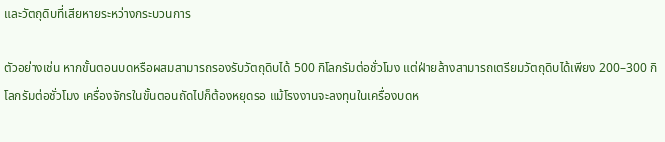และวัตถุดิบที่เสียหายระหว่างกระบวนการ

ตัวอย่างเช่น หากขั้นตอนบดหรือผสมสามารถรองรับวัตถุดิบได้ 500 กิโลกรัมต่อชั่วโมง แต่ฝ่ายล้างสามารถเตรียมวัตถุดิบได้เพียง 200–300 กิโลกรัมต่อชั่วโมง เครื่องจักรในขั้นตอนถัดไปก็ต้องหยุดรอ แม้โรงงานจะลงทุนในเครื่องบดห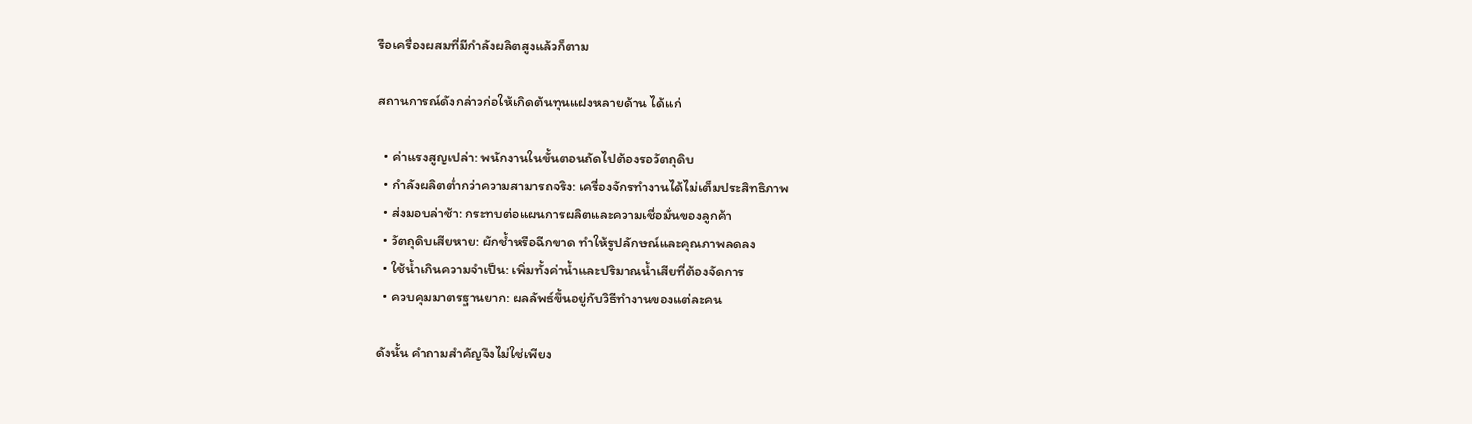รือเครื่องผสมที่มีกำลังผลิตสูงแล้วก็ตาม

สถานการณ์ดังกล่าวก่อให้เกิดต้นทุนแฝงหลายด้าน ได้แก่

  • ค่าแรงสูญเปล่า: พนักงานในขั้นตอนถัดไปต้องรอวัตถุดิบ
  • กำลังผลิตต่ำกว่าความสามารถจริง: เครื่องจักรทำงานได้ไม่เต็มประสิทธิภาพ
  • ส่งมอบล่าช้า: กระทบต่อแผนการผลิตและความเชื่อมั่นของลูกค้า
  • วัตถุดิบเสียหาย: ผักช้ำหรือฉีกขาด ทำให้รูปลักษณ์และคุณภาพลดลง
  • ใช้น้ำเกินความจำเป็น: เพิ่มทั้งค่าน้ำและปริมาณน้ำเสียที่ต้องจัดการ
  • ควบคุมมาตรฐานยาก: ผลลัพธ์ขึ้นอยู่กับวิธีทำงานของแต่ละคน

ดังนั้น คำถามสำคัญจึงไม่ใช่เพียง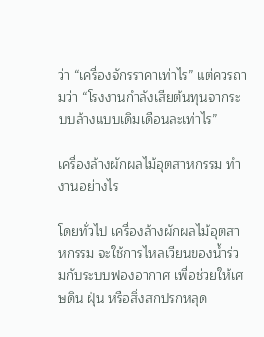ว่า “เครื่องจักรราคาเท่าไร” แต่ควรถามว่า “โรงงานกำลังเสียต้นทุนจากระบบล้างแบบเดิมเดือนละเท่าไร”

เครื่องล้างผักผลไม้อุตสาหกรรม ทำงานอย่างไร

โดยทั่วไป เครื่องล้างผักผลไม้อุตสาหกรรม จะใช้การไหลเวียนของน้ำร่วมกับระบบฟองอากาศ เพื่อช่วยให้เศษดิน ฝุ่น หรือสิ่งสกปรกหลุด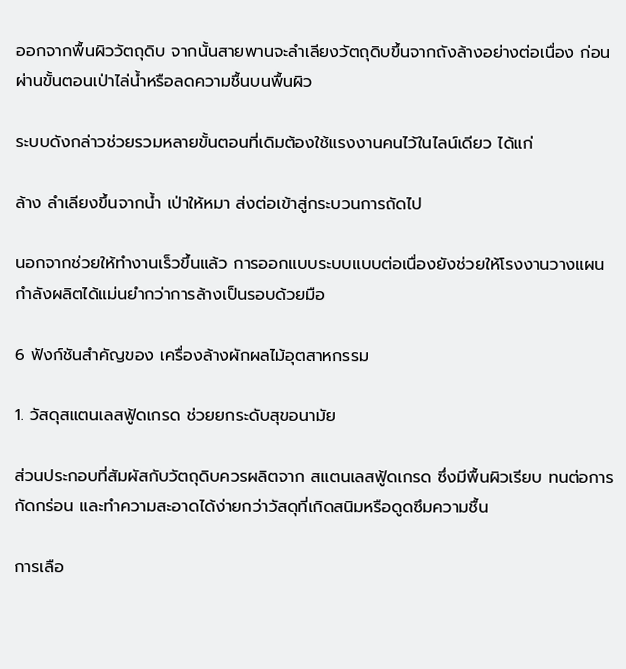ออกจากพื้นผิววัตถุดิบ จากนั้นสายพานจะลำเลียงวัตถุดิบขึ้นจากถังล้างอย่างต่อเนื่อง ก่อนผ่านขั้นตอนเป่าไล่น้ำหรือลดความชื้นบนพื้นผิว

ระบบดังกล่าวช่วยรวมหลายขั้นตอนที่เดิมต้องใช้แรงงานคนไว้ในไลน์เดียว ได้แก่

ล้าง ลำเลียงขึ้นจากน้ำ เป่าให้หมา ส่งต่อเข้าสู่กระบวนการถัดไป

นอกจากช่วยให้ทำงานเร็วขึ้นแล้ว การออกแบบระบบแบบต่อเนื่องยังช่วยให้โรงงานวางแผนกำลังผลิตได้แม่นยำกว่าการล้างเป็นรอบด้วยมือ

6 ฟังก์ชันสำคัญของ เครื่องล้างผักผลไม้อุตสาหกรรม

1. วัสดุสแตนเลสฟู้ดเกรด ช่วยยกระดับสุขอนามัย

ส่วนประกอบที่สัมผัสกับวัตถุดิบควรผลิตจาก สแตนเลสฟู้ดเกรด ซึ่งมีพื้นผิวเรียบ ทนต่อการกัดกร่อน และทำความสะอาดได้ง่ายกว่าวัสดุที่เกิดสนิมหรือดูดซึมความชื้น

การเลือ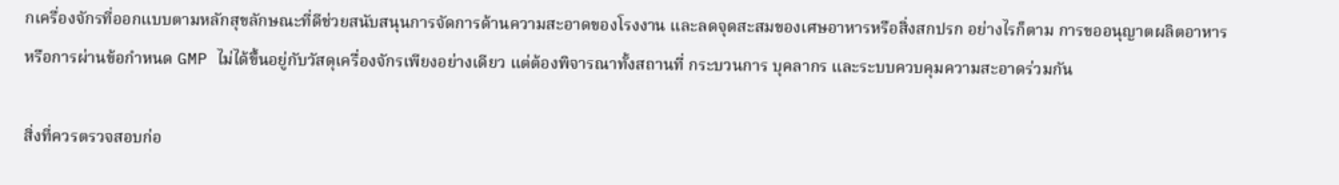กเครื่องจักรที่ออกแบบตามหลักสุขลักษณะที่ดีช่วยสนับสนุนการจัดการด้านความสะอาดของโรงงาน และลดจุดสะสมของเศษอาหารหรือสิ่งสกปรก อย่างไรก็ตาม การขออนุญาตผลิตอาหารหรือการผ่านข้อกำหนด GMP ไม่ได้ขึ้นอยู่กับวัสดุเครื่องจักรเพียงอย่างเดียว แต่ต้องพิจารณาทั้งสถานที่ กระบวนการ บุคลากร และระบบควบคุมความสะอาดร่วมกัน

สิ่งที่ควรตรวจสอบก่อ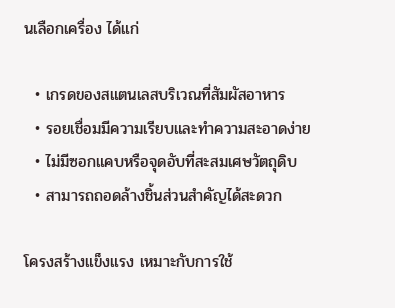นเลือกเครื่อง ได้แก่

  • เกรดของสแตนเลสบริเวณที่สัมผัสอาหาร
  • รอยเชื่อมมีความเรียบและทำความสะอาดง่าย
  • ไม่มีซอกแคบหรือจุดอับที่สะสมเศษวัตถุดิบ
  • สามารถถอดล้างชิ้นส่วนสำคัญได้สะดวก

โครงสร้างแข็งแรง เหมาะกับการใช้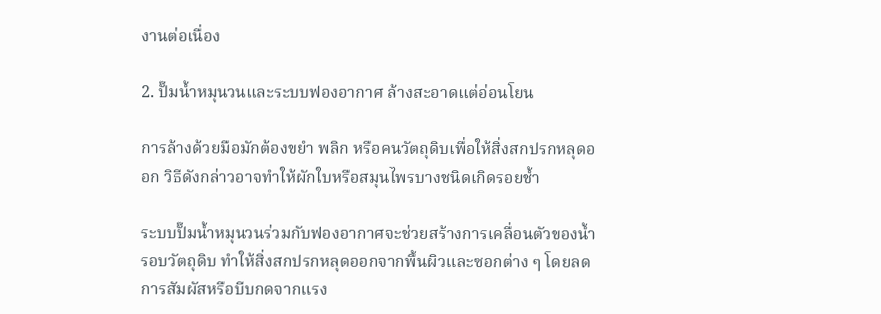งานต่อเนื่อง

2. ปั๊มน้ำหมุนวนและระบบฟองอากาศ ล้างสะอาดแต่อ่อนโยน

การล้างด้วยมือมักต้องขยำ พลิก หรือคนวัตถุดิบเพื่อให้สิ่งสกปรกหลุดออก วิธีดังกล่าวอาจทำให้ผักใบหรือสมุนไพรบางชนิดเกิดรอยช้ำ

ระบบปั๊มน้ำหมุนวนร่วมกับฟองอากาศจะช่วยสร้างการเคลื่อนตัวของน้ำรอบวัตถุดิบ ทำให้สิ่งสกปรกหลุดออกจากพื้นผิวและซอกต่าง ๆ โดยลดการสัมผัสหรือบีบกดจากแรง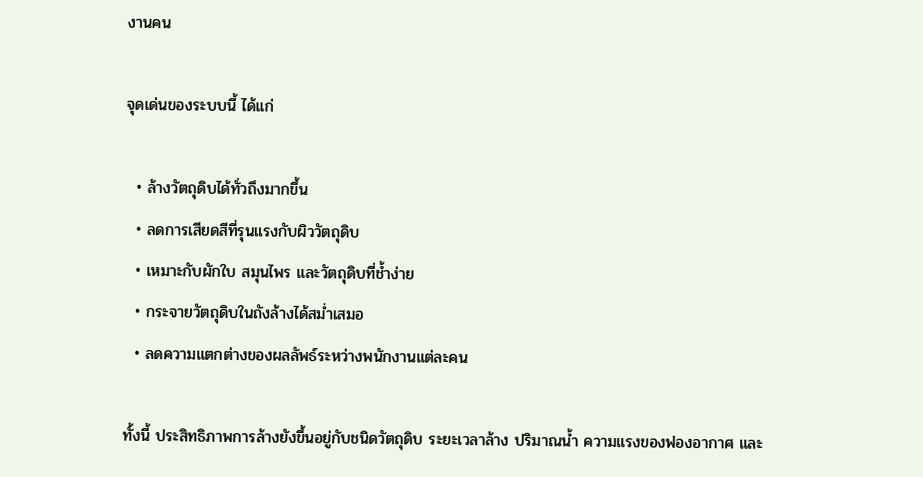งานคน

จุดเด่นของระบบนี้ ได้แก่

  • ล้างวัตถุดิบได้ทั่วถึงมากขึ้น
  • ลดการเสียดสีที่รุนแรงกับผิววัตถุดิบ
  • เหมาะกับผักใบ สมุนไพร และวัตถุดิบที่ช้ำง่าย
  • กระจายวัตถุดิบในถังล้างได้สม่ำเสมอ
  • ลดความแตกต่างของผลลัพธ์ระหว่างพนักงานแต่ละคน

ทั้งนี้ ประสิทธิภาพการล้างยังขึ้นอยู่กับชนิดวัตถุดิบ ระยะเวลาล้าง ปริมาณน้ำ ความแรงของฟองอากาศ และ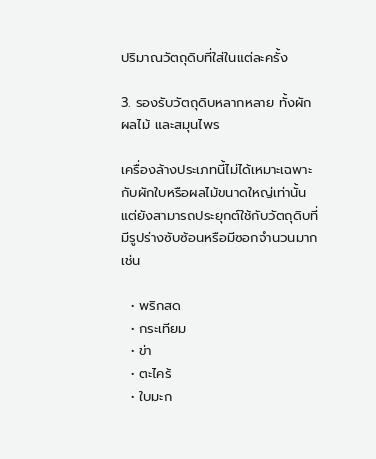ปริมาณวัตถุดิบที่ใส่ในแต่ละครั้ง

3. รองรับวัตถุดิบหลากหลาย ทั้งผัก ผลไม้ และสมุนไพร

เครื่องล้างประเภทนี้ไม่ได้เหมาะเฉพาะกับผักใบหรือผลไม้ขนาดใหญ่เท่านั้น แต่ยังสามารถประยุกต์ใช้กับวัตถุดิบที่มีรูปร่างซับซ้อนหรือมีซอกจำนวนมาก เช่น

  • พริกสด
  • กระเทียม
  • ข่า
  • ตะไคร้
  • ใบมะก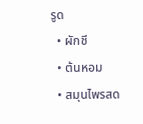รูด
  • ผักชี
  • ต้นหอม
  • สมุนไพรสด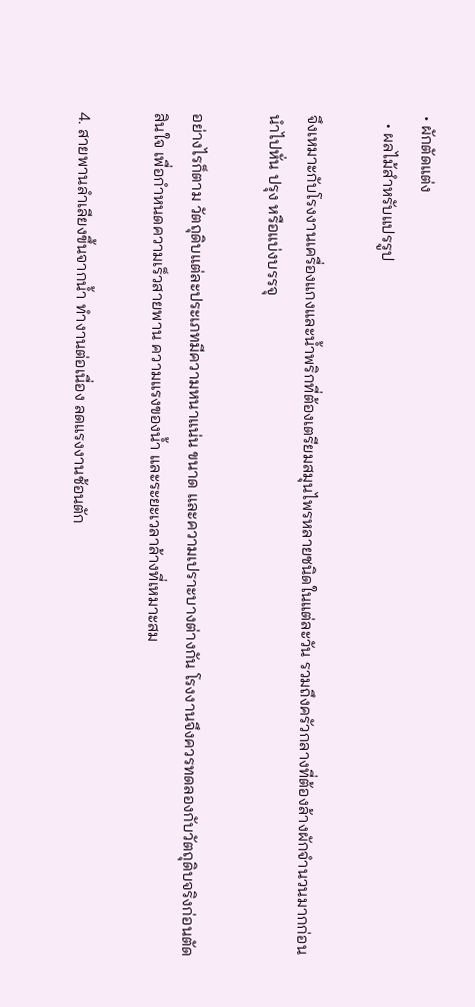• ผักตัดแต่ง
  • ผลไม้สำหรับแปรรูป

จึงเหมาะกับโรงงานเครื่องแกงและน้ำพริกที่ต้องเตรียมสมุนไพรหลายชนิดในแต่ละวัน รวมถึงครัวกลางที่ต้องล้างผักจำนวนมากก่อนนำไปหั่น ปรุง หรือแบ่งบรรจุ

อย่างไรก็ตาม วัตถุดิบแต่ละประเภทมีความหนาแน่น ขนาด และความเปราะบางต่างกัน โรงงานจึงควรทดลองกับวัตถุดิบจริงก่อนตัดสินใจ เพื่อกำหนดความเร็วสายพาน ความแรงของน้ำ และระยะเวลาล้างที่เหมาะสม

4. สายพานลำเลียงขึ้นจากน้ำ ทำงานต่อเนื่อง ลดแรงงานช้อนตัก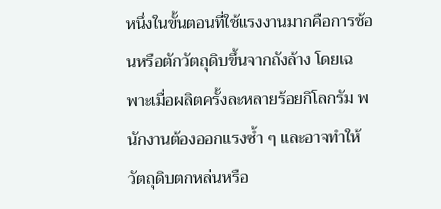หนึ่งในขั้นตอนที่ใช้แรงงานมากคือการช้อนหรือตักวัตถุดิบขึ้นจากถังล้าง โดยเฉพาะเมื่อผลิตครั้งละหลายร้อยกิโลกรัม พนักงานต้องออกแรงซ้ำ ๆ และอาจทำให้วัตถุดิบตกหล่นหรือ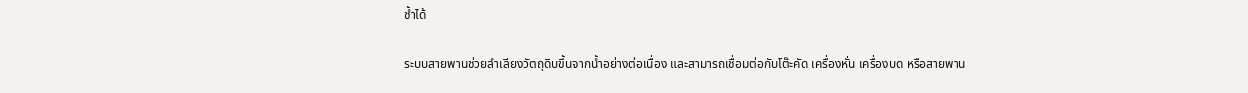ช้ำได้

ระบบสายพานช่วยลำเลียงวัตถุดิบขึ้นจากน้ำอย่างต่อเนื่อง และสามารถเชื่อมต่อกับโต๊ะคัด เครื่องหั่น เครื่องบด หรือสายพาน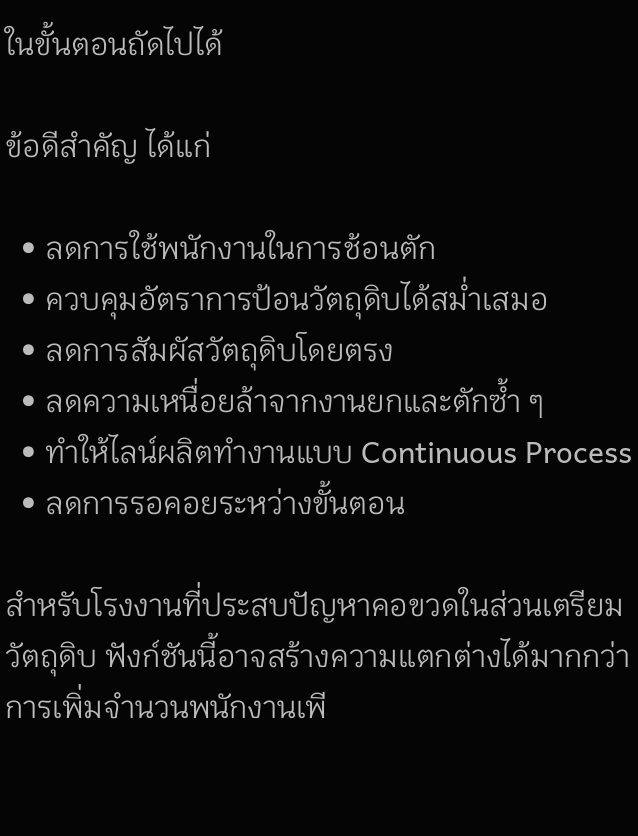ในขั้นตอนถัดไปได้

ข้อดีสำคัญ ได้แก่

  • ลดการใช้พนักงานในการช้อนตัก
  • ควบคุมอัตราการป้อนวัตถุดิบได้สม่ำเสมอ
  • ลดการสัมผัสวัตถุดิบโดยตรง
  • ลดความเหนื่อยล้าจากงานยกและตักซ้ำ ๆ
  • ทำให้ไลน์ผลิตทำงานแบบ Continuous Process
  • ลดการรอคอยระหว่างขั้นตอน

สำหรับโรงงานที่ประสบปัญหาคอขวดในส่วนเตรียมวัตถุดิบ ฟังก์ชันนี้อาจสร้างความแตกต่างได้มากกว่าการเพิ่มจำนวนพนักงานเพี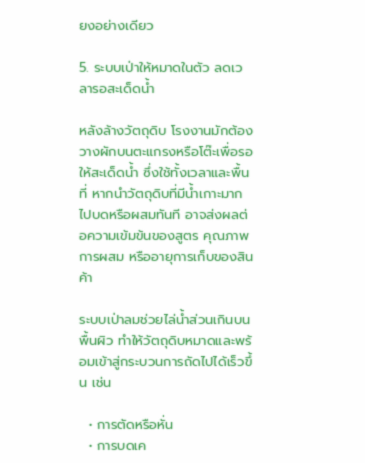ยงอย่างเดียว

5. ระบบเป่าให้หมาดในตัว ลดเวลารอสะเด็ดน้ำ

หลังล้างวัตถุดิบ โรงงานมักต้องวางผักบนตะแกรงหรือโต๊ะเพื่อรอให้สะเด็ดน้ำ ซึ่งใช้ทั้งเวลาและพื้นที่ หากนำวัตถุดิบที่มีน้ำเกาะมากไปบดหรือผสมทันที อาจส่งผลต่อความเข้มข้นของสูตร คุณภาพการผสม หรืออายุการเก็บของสินค้า

ระบบเป่าลมช่วยไล่น้ำส่วนเกินบนพื้นผิว ทำให้วัตถุดิบหมาดและพร้อมเข้าสู่กระบวนการถัดไปได้เร็วขึ้น เช่น

  • การตัดหรือหั่น
  • การบดเค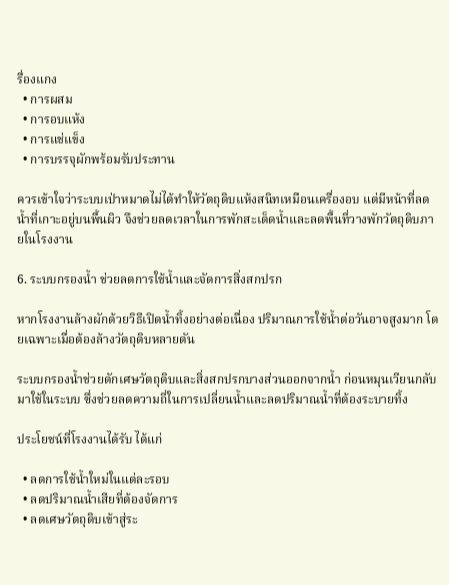รื่องแกง
  • การผสม
  • การอบแห้ง
  • การแช่แข็ง
  • การบรรจุผักพร้อมรับประทาน

ควรเข้าใจว่าระบบเป่าหมาดไม่ได้ทำให้วัตถุดิบแห้งสนิทเหมือนเครื่องอบ แต่มีหน้าที่ลดน้ำที่เกาะอยู่บนพื้นผิว จึงช่วยลดเวลาในการพักสะเด็ดน้ำและลดพื้นที่วางพักวัตถุดิบภายในโรงงาน

6. ระบบกรองน้ำ ช่วยลดการใช้น้ำและจัดการสิ่งสกปรก

หากโรงงานล้างผักด้วยวิธีเปิดน้ำทิ้งอย่างต่อเนื่อง ปริมาณการใช้น้ำต่อวันอาจสูงมาก โดยเฉพาะเมื่อต้องล้างวัตถุดิบหลายตัน

ระบบกรองน้ำช่วยดักเศษวัตถุดิบและสิ่งสกปรกบางส่วนออกจากน้ำ ก่อนหมุนเวียนกลับมาใช้ในระบบ ซึ่งช่วยลดความถี่ในการเปลี่ยนน้ำและลดปริมาณน้ำที่ต้องระบายทิ้ง

ประโยชน์ที่โรงงานได้รับ ได้แก่

  • ลดการใช้น้ำใหม่ในแต่ละรอบ
  • ลดปริมาณน้ำเสียที่ต้องจัดการ
  • ลดเศษวัตถุดิบเข้าสู่ระ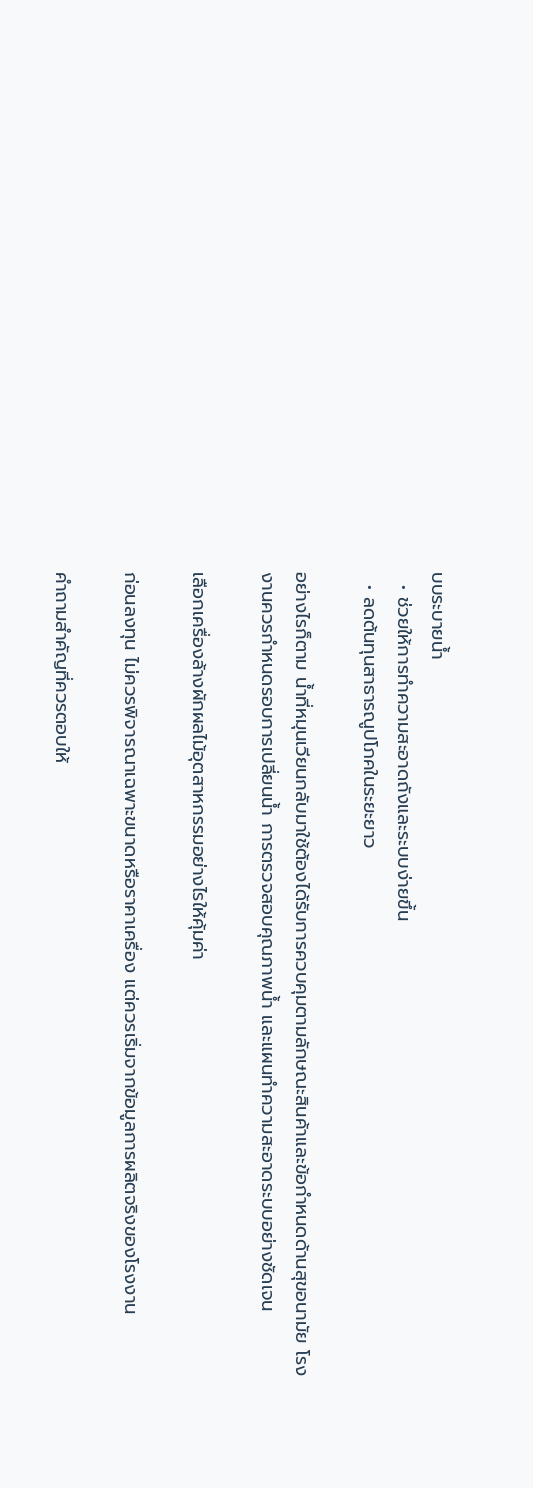บบระบายน้ำ
  • ช่วยให้การทำความสะอาดถังและระบบง่ายขึ้น
  • ลดต้นทุนสาธารณูปโภคในระยะยาว

อย่างไรก็ตาม น้ำที่หมุนเวียนกลับมาใช้ต้องได้รับการควบคุมตามลักษณะสินค้าและข้อกำหนดด้านสุขอนามัย โรงงานควรกำหนดรอบการเปลี่ยนน้ำ การตรวจสอบคุณภาพน้ำ และแผนทำความสะอาดระบบอย่างชัดเจน

เลือกเครื่องล้างผักผลไม้อุตสาหกรรมอย่างไรให้คุ้มค่า

ก่อนลงทุน ไม่ควรพิจารณาเฉพาะขนาดหรือราคาเครื่อง แต่ควรเริ่มจากข้อมูลการผลิตจริงของโรงงาน

คำถามสำคัญที่ควรตอบให้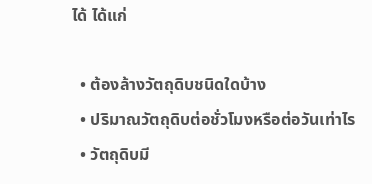ได้ ได้แก่

  • ต้องล้างวัตถุดิบชนิดใดบ้าง
  • ปริมาณวัตถุดิบต่อชั่วโมงหรือต่อวันเท่าไร
  • วัตถุดิบมี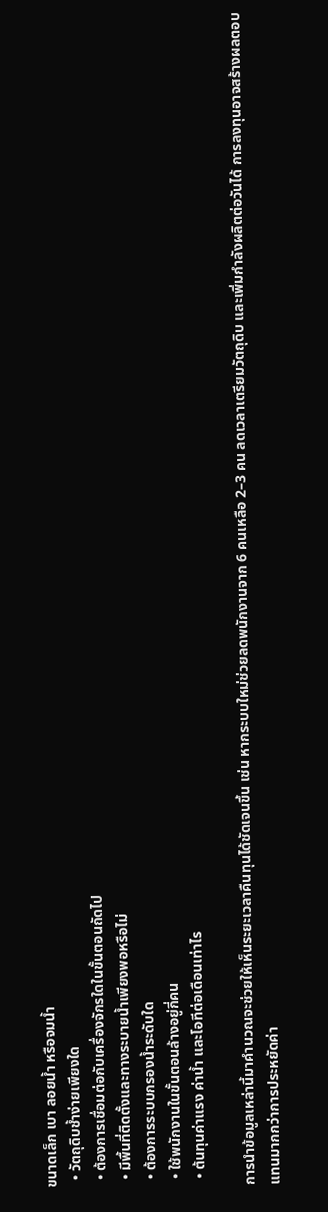ขนาดเล็ก เบา ลอยน้ำ หรือจมน้ำ
  • วัตถุดิบช้ำง่ายเพียงใด
  • ต้องการเชื่อมต่อกับเครื่องจักรใดในขั้นตอนถัดไป
  • มีพื้นที่ติดตั้งและทางระบายน้ำเพียงพอหรือไม่
  • ต้องการระบบกรองน้ำระดับใด
  • ใช้พนักงานในขั้นตอนล้างอยู่กี่คน
  • ต้นทุนค่าแรง ค่าน้ำ และโอทีต่อเดือนเท่าไร

การนำข้อมูลเหล่านี้มาคำนวณจะช่วยให้เห็นระยะเวลาคืนทุนได้ชัดเจนขึ้น เช่น หากระบบใหม่ช่วยลดพนักงานจาก 6 คนเหลือ 2–3 คน ลดเวลาเตรียมวัตถุดิบ และเพิ่มกำลังผลิตต่อวันได้ การลงทุนอาจสร้างผลตอบแทนมากกว่าการประหยัดค่า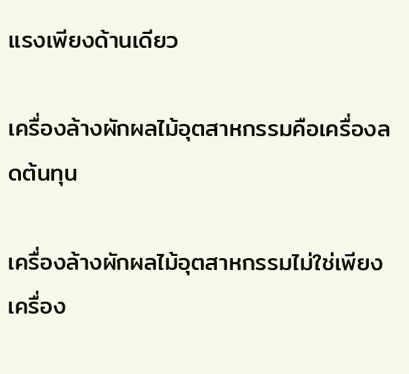แรงเพียงด้านเดียว

เครื่องล้างผักผลไม้อุตสาหกรรมคือเครื่องลดต้นทุน

เครื่องล้างผักผลไม้อุตสาหกรรมไม่ใช่เพียงเครื่อง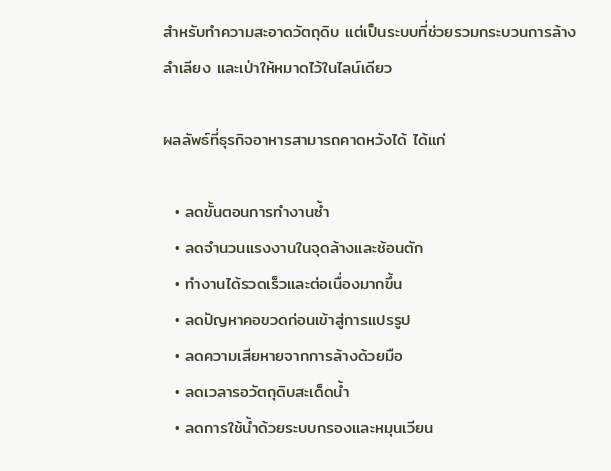สำหรับทำความสะอาดวัตถุดิบ แต่เป็นระบบที่ช่วยรวมกระบวนการล้าง ลำเลียง และเป่าให้หมาดไว้ในไลน์เดียว

ผลลัพธ์ที่ธุรกิจอาหารสามารถคาดหวังได้ ได้แก่

  • ลดขั้นตอนการทำงานซ้ำ
  • ลดจำนวนแรงงานในจุดล้างและช้อนตัก
  • ทำงานได้รวดเร็วและต่อเนื่องมากขึ้น
  • ลดปัญหาคอขวดก่อนเข้าสู่การแปรรูป
  • ลดความเสียหายจากการล้างด้วยมือ
  • ลดเวลารอวัตถุดิบสะเด็ดน้ำ
  • ลดการใช้น้ำด้วยระบบกรองและหมุนเวียน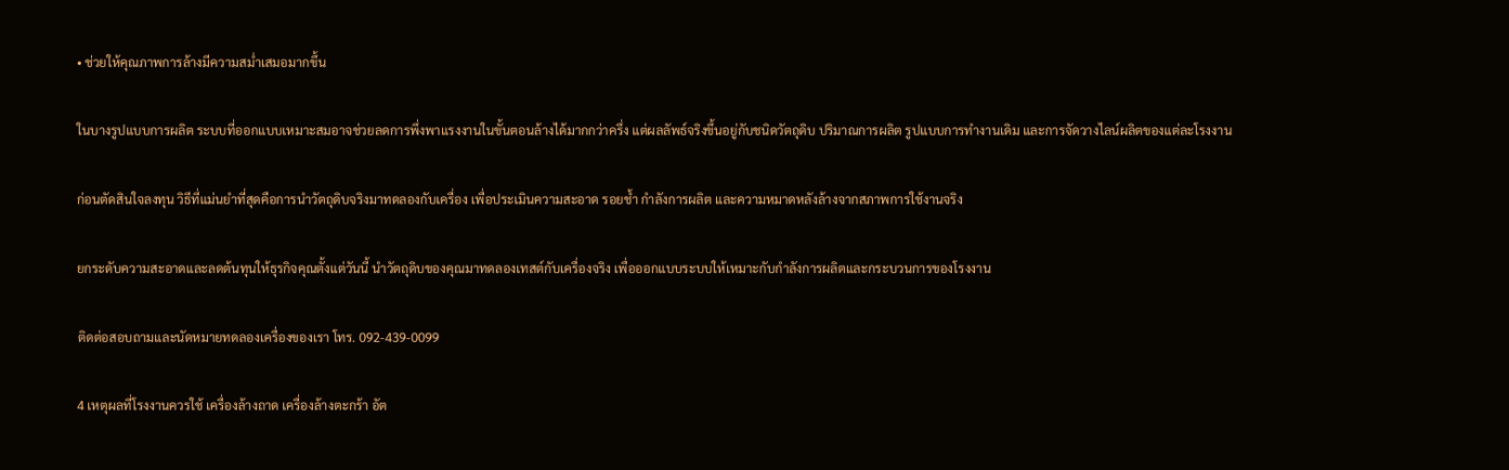• ช่วยให้คุณภาพการล้างมีความสม่ำเสมอมากขึ้น

ในบางรูปแบบการผลิต ระบบที่ออกแบบเหมาะสมอาจช่วยลดการพึ่งพาแรงงานในขั้นตอนล้างได้มากกว่าครึ่ง แต่ผลลัพธ์จริงขึ้นอยู่กับชนิดวัตถุดิบ ปริมาณการผลิต รูปแบบการทำงานเดิม และการจัดวางไลน์ผลิตของแต่ละโรงงาน

ก่อนตัดสินใจลงทุน วิธีที่แม่นยำที่สุดคือการนำวัตถุดิบจริงมาทดลองกับเครื่อง เพื่อประเมินความสะอาด รอยช้ำ กำลังการผลิต และความหมาดหลังล้างจากสภาพการใช้งานจริง

ยกระดับความสะอาดและลดต้นทุนให้ธุรกิจคุณตั้งแต่วันนี้ นำวัตถุดิบของคุณมาทดลองเทสต์กับเครื่องจริง เพื่อออกแบบระบบให้เหมาะกับกำลังการผลิตและกระบวนการของโรงงาน

ติดต่อสอบถามและนัดหมายทดลองเครื่องของเรา โทร. 092-439-0099

4 เหตุผลที่โรงงานควรใช้ เครื่องล้างถาด เครื่องล้างตะกร้า อัต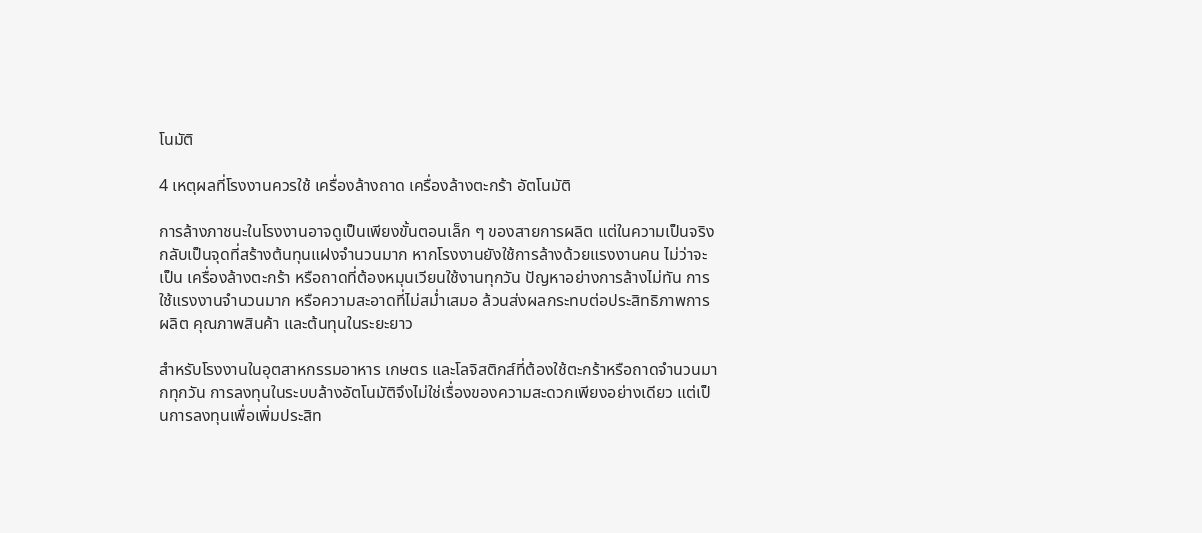โนมัติ

4 เหตุผลที่โรงงานควรใช้ เครื่องล้างถาด เครื่องล้างตะกร้า อัตโนมัติ

การล้างภาชนะในโรงงานอาจดูเป็นเพียงขั้นตอนเล็ก ๆ ของสายการผลิต แต่ในความเป็นจริงกลับเป็นจุดที่สร้างต้นทุนแฝงจำนวนมาก หากโรงงานยังใช้การล้างด้วยแรงงานคน ไม่ว่าจะเป็น เครื่องล้างตะกร้า หรือถาดที่ต้องหมุนเวียนใช้งานทุกวัน ปัญหาอย่างการล้างไม่ทัน การใช้แรงงานจำนวนมาก หรือความสะอาดที่ไม่สม่ำเสมอ ล้วนส่งผลกระทบต่อประสิทธิภาพการผลิต คุณภาพสินค้า และต้นทุนในระยะยาว

สำหรับโรงงานในอุตสาหกรรมอาหาร เกษตร และโลจิสติกส์ที่ต้องใช้ตะกร้าหรือถาดจำนวนมากทุกวัน การลงทุนในระบบล้างอัตโนมัติจึงไม่ใช่เรื่องของความสะดวกเพียงอย่างเดียว แต่เป็นการลงทุนเพื่อเพิ่มประสิท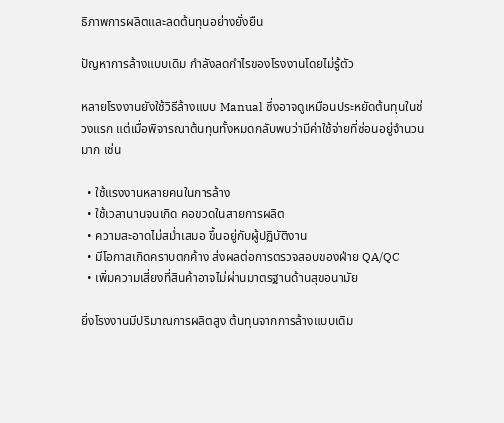ธิภาพการผลิตและลดต้นทุนอย่างยั่งยืน

ปัญหาการล้างแบบเดิม กำลังลดกำไรของโรงงานโดยไม่รู้ตัว

หลายโรงงานยังใช้วิธีล้างแบบ Manual ซึ่งอาจดูเหมือนประหยัดต้นทุนในช่วงแรก แต่เมื่อพิจารณาต้นทุนทั้งหมดกลับพบว่ามีค่าใช้จ่ายที่ซ่อนอยู่จำนวนมาก เช่น

  • ใช้แรงงานหลายคนในการล้าง
  • ใช้เวลานานจนเกิด คอขวดในสายการผลิต
  • ความสะอาดไม่สม่ำเสมอ ขึ้นอยู่กับผู้ปฏิบัติงาน
  • มีโอกาสเกิดคราบตกค้าง ส่งผลต่อการตรวจสอบของฝ่าย QA/QC
  • เพิ่มความเสี่ยงที่สินค้าอาจไม่ผ่านมาตรฐานด้านสุขอนามัย

ยิ่งโรงงานมีปริมาณการผลิตสูง ต้นทุนจากการล้างแบบเดิม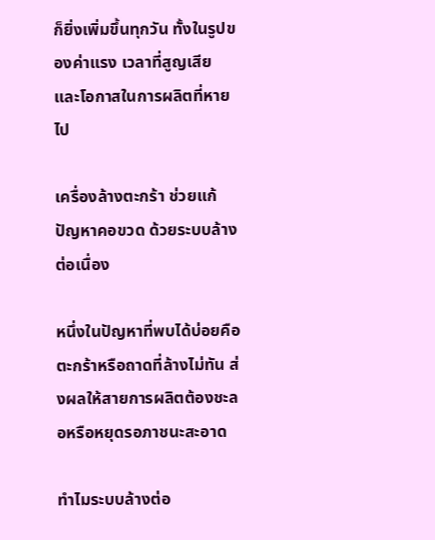ก็ยิ่งเพิ่มขึ้นทุกวัน ทั้งในรูปของค่าแรง เวลาที่สูญเสีย และโอกาสในการผลิตที่หายไป

เครื่องล้างตะกร้า ช่วยแก้ปัญหาคอขวด ด้วยระบบล้างต่อเนื่อง

หนึ่งในปัญหาที่พบได้บ่อยคือ ตะกร้าหรือถาดที่ล้างไม่ทัน ส่งผลให้สายการผลิตต้องชะลอหรือหยุดรอภาชนะสะอาด

ทำไมระบบล้างต่อ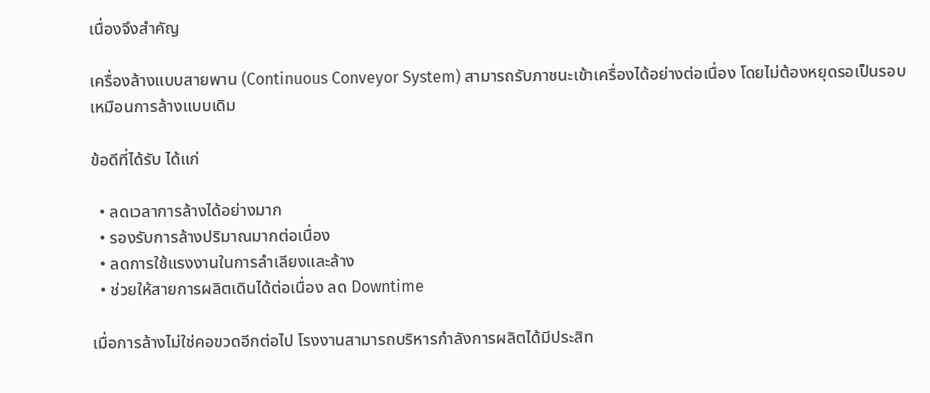เนื่องจึงสำคัญ

เครื่องล้างแบบสายพาน (Continuous Conveyor System) สามารถรับภาชนะเข้าเครื่องได้อย่างต่อเนื่อง โดยไม่ต้องหยุดรอเป็นรอบเหมือนการล้างแบบเดิม

ข้อดีที่ได้รับ ได้แก่

  • ลดเวลาการล้างได้อย่างมาก
  • รองรับการล้างปริมาณมากต่อเนื่อง
  • ลดการใช้แรงงานในการลำเลียงและล้าง
  • ช่วยให้สายการผลิตเดินได้ต่อเนื่อง ลด Downtime

เมื่อการล้างไม่ใช่คอขวดอีกต่อไป โรงงานสามารถบริหารกำลังการผลิตได้มีประสิท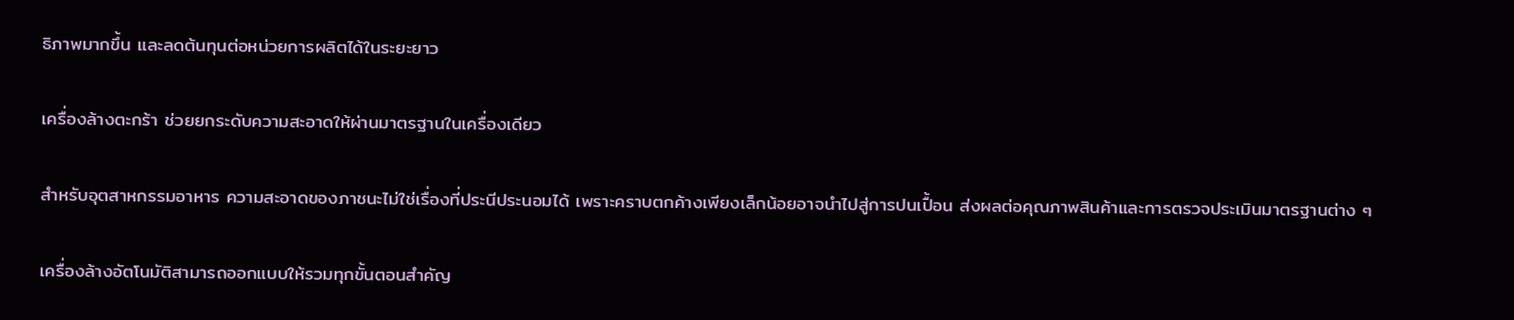ธิภาพมากขึ้น และลดต้นทุนต่อหน่วยการผลิตได้ในระยะยาว

เครื่องล้างตะกร้า ช่วยยกระดับความสะอาดให้ผ่านมาตรฐานในเครื่องเดียว

สำหรับอุตสาหกรรมอาหาร ความสะอาดของภาชนะไม่ใช่เรื่องที่ประนีประนอมได้ เพราะคราบตกค้างเพียงเล็กน้อยอาจนำไปสู่การปนเปื้อน ส่งผลต่อคุณภาพสินค้าและการตรวจประเมินมาตรฐานต่าง ๆ

เครื่องล้างอัตโนมัติสามารถออกแบบให้รวมทุกขั้นตอนสำคัญ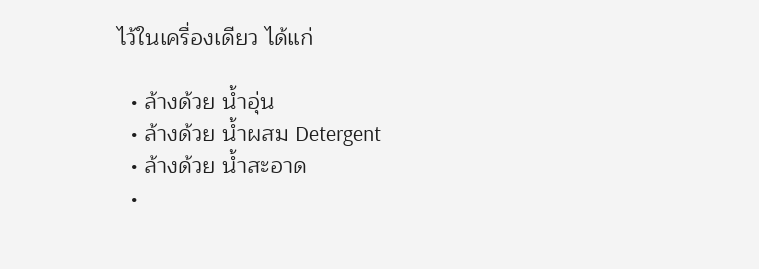ไว้ในเครื่องเดียว ได้แก่

  • ล้างด้วย น้ำอุ่น
  • ล้างด้วย น้ำผสม Detergent
  • ล้างด้วย น้ำสะอาด
  •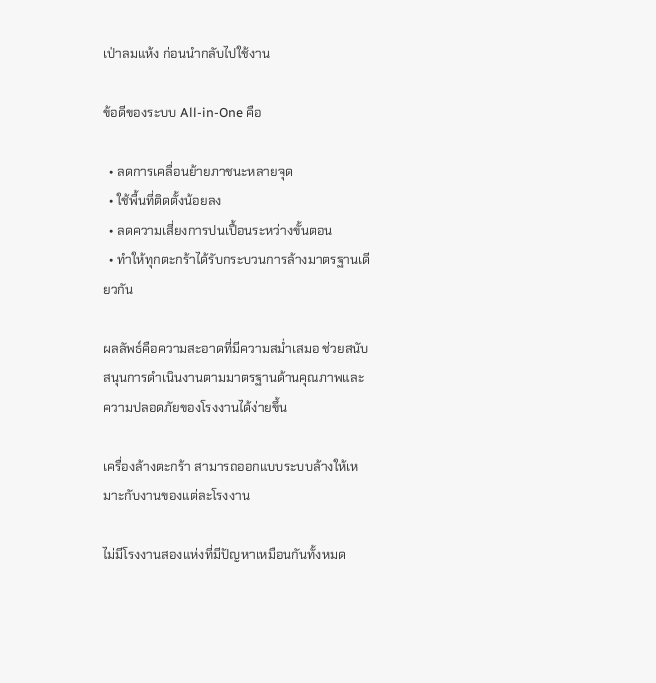เป่าลมแห้ง ก่อนนำกลับไปใช้งาน

ข้อดีของระบบ All-in-One คือ

  • ลดการเคลื่อนย้ายภาชนะหลายจุด
  • ใช้พื้นที่ติดตั้งน้อยลง
  • ลดความเสี่ยงการปนเปื้อนระหว่างขั้นตอน
  • ทำให้ทุกตะกร้าได้รับกระบวนการล้างมาตรฐานเดียวกัน

ผลลัพธ์คือความสะอาดที่มีความสม่ำเสมอ ช่วยสนับสนุนการดำเนินงานตามมาตรฐานด้านคุณภาพและความปลอดภัยของโรงงานได้ง่ายขึ้น

เครื่องล้างตะกร้า สามารถออกแบบระบบล้างให้เหมาะกับงานของแต่ละโรงงาน

ไม่มีโรงงานสองแห่งที่มีปัญหาเหมือนกันทั้งหมด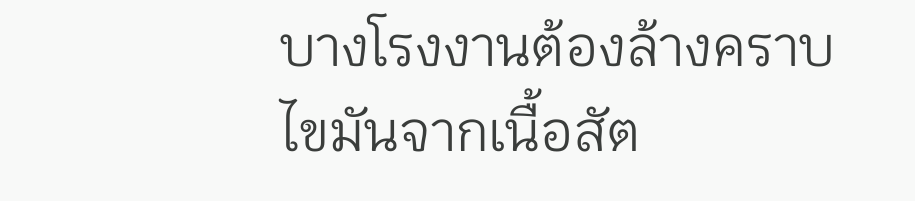บางโรงงานต้องล้างคราบไขมันจากเนื้อสัต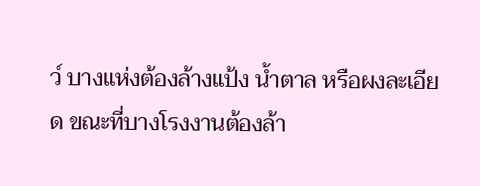ว์ บางแห่งต้องล้างแป้ง น้ำตาล หรือผงละเอียด ขณะที่บางโรงงานต้องล้า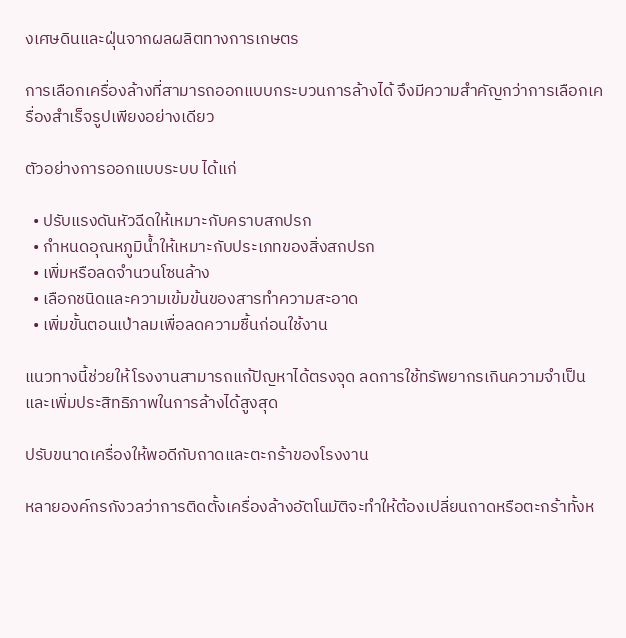งเศษดินและฝุ่นจากผลผลิตทางการเกษตร

การเลือกเครื่องล้างที่สามารถออกแบบกระบวนการล้างได้ จึงมีความสำคัญกว่าการเลือกเครื่องสำเร็จรูปเพียงอย่างเดียว

ตัวอย่างการออกแบบระบบ ได้แก่

  • ปรับแรงดันหัวฉีดให้เหมาะกับคราบสกปรก
  • กำหนดอุณหภูมิน้ำให้เหมาะกับประเภทของสิ่งสกปรก
  • เพิ่มหรือลดจำนวนโซนล้าง
  • เลือกชนิดและความเข้มข้นของสารทำความสะอาด
  • เพิ่มขั้นตอนเป่าลมเพื่อลดความชื้นก่อนใช้งาน

แนวทางนี้ช่วยให้โรงงานสามารถแก้ปัญหาได้ตรงจุด ลดการใช้ทรัพยากรเกินความจำเป็น และเพิ่มประสิทธิภาพในการล้างได้สูงสุด

ปรับขนาดเครื่องให้พอดีกับถาดและตะกร้าของโรงงาน

หลายองค์กรกังวลว่าการติดตั้งเครื่องล้างอัตโนมัติจะทำให้ต้องเปลี่ยนถาดหรือตะกร้าทั้งห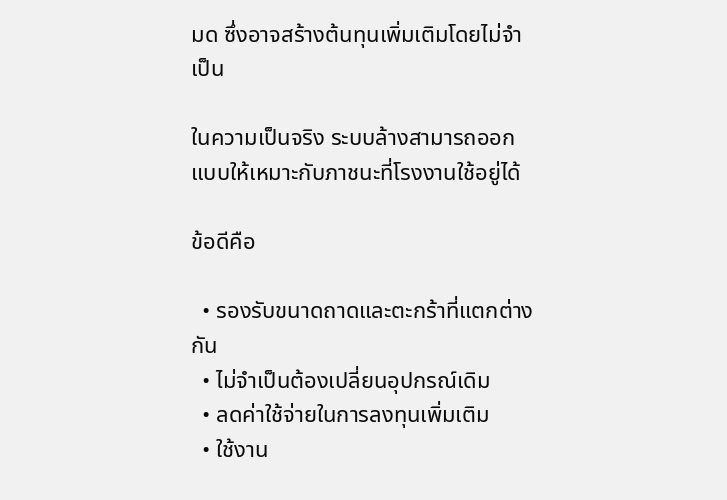มด ซึ่งอาจสร้างต้นทุนเพิ่มเติมโดยไม่จำเป็น

ในความเป็นจริง ระบบล้างสามารถออกแบบให้เหมาะกับภาชนะที่โรงงานใช้อยู่ได้

ข้อดีคือ

  • รองรับขนาดถาดและตะกร้าที่แตกต่างกัน
  • ไม่จำเป็นต้องเปลี่ยนอุปกรณ์เดิม
  • ลดค่าใช้จ่ายในการลงทุนเพิ่มเติม
  • ใช้งาน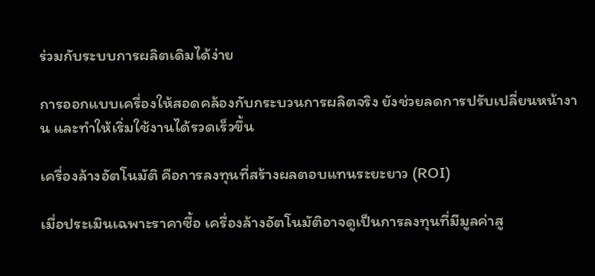ร่วมกับระบบการผลิตเดิมได้ง่าย

การออกแบบเครื่องให้สอดคล้องกับกระบวนการผลิตจริง ยังช่วยลดการปรับเปลี่ยนหน้างาน และทำให้เริ่มใช้งานได้รวดเร็วขึ้น

เครื่องล้างอัตโนมัติ คือการลงทุนที่สร้างผลตอบแทนระยะยาว (ROI)

เมื่อประเมินเฉพาะราคาซื้อ เครื่องล้างอัตโนมัติอาจดูเป็นการลงทุนที่มีมูลค่าสู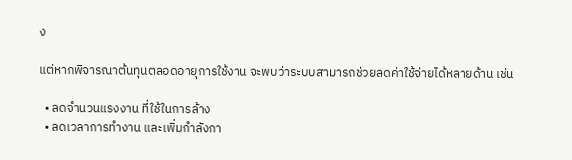ง

แต่หากพิจารณาต้นทุนตลอดอายุการใช้งาน จะพบว่าระบบสามารถช่วยลดค่าใช้จ่ายได้หลายด้าน เช่น

  • ลดจำนวนแรงงาน ที่ใช้ในการล้าง
  • ลดเวลาการทำงาน และเพิ่มกำลังกา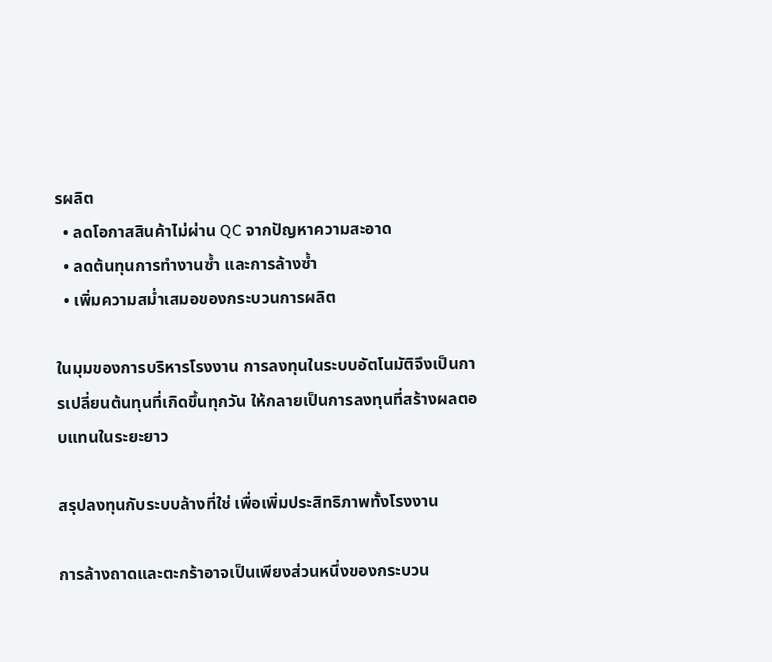รผลิต
  • ลดโอกาสสินค้าไม่ผ่าน QC จากปัญหาความสะอาด
  • ลดต้นทุนการทำงานซ้ำ และการล้างซ้ำ
  • เพิ่มความสม่ำเสมอของกระบวนการผลิต

ในมุมของการบริหารโรงงาน การลงทุนในระบบอัตโนมัติจึงเป็นการเปลี่ยนต้นทุนที่เกิดขึ้นทุกวัน ให้กลายเป็นการลงทุนที่สร้างผลตอบแทนในระยะยาว

สรุปลงทุนกับระบบล้างที่ใช่ เพื่อเพิ่มประสิทธิภาพทั้งโรงงาน

การล้างถาดและตะกร้าอาจเป็นเพียงส่วนหนึ่งของกระบวน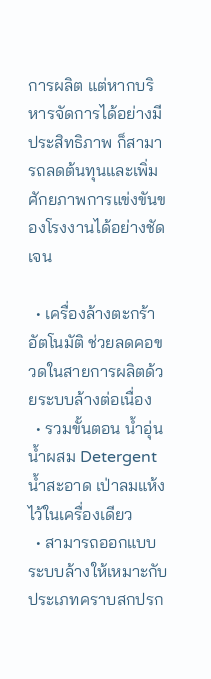การผลิต แต่หากบริหารจัดการได้อย่างมีประสิทธิภาพ ก็สามารถลดต้นทุนและเพิ่มศักยภาพการแข่งขันของโรงงานได้อย่างชัดเจน

  • เครื่องล้างตะกร้าอัตโนมัติ ช่วยลดคอขวดในสายการผลิตด้วยระบบล้างต่อเนื่อง
  • รวมขั้นตอน น้ำอุ่น น้ำผสม Detergent น้ำสะอาด เป่าลมแห้ง ไว้ในเครื่องเดียว
  • สามารถออกแบบระบบล้างให้เหมาะกับประเภทคราบสกปรก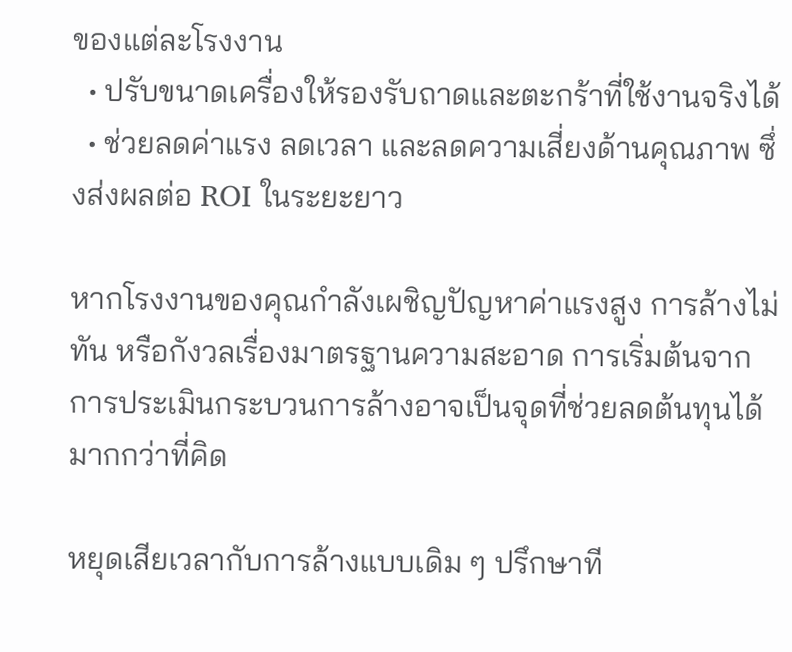ของแต่ละโรงงาน
  • ปรับขนาดเครื่องให้รองรับถาดและตะกร้าที่ใช้งานจริงได้
  • ช่วยลดค่าแรง ลดเวลา และลดความเสี่ยงด้านคุณภาพ ซึ่งส่งผลต่อ ROI ในระยะยาว

หากโรงงานของคุณกำลังเผชิญปัญหาค่าแรงสูง การล้างไม่ทัน หรือกังวลเรื่องมาตรฐานความสะอาด การเริ่มต้นจากการประเมินกระบวนการล้างอาจเป็นจุดที่ช่วยลดต้นทุนได้มากกว่าที่คิด

หยุดเสียเวลากับการล้างแบบเดิม ๆ ปรึกษาที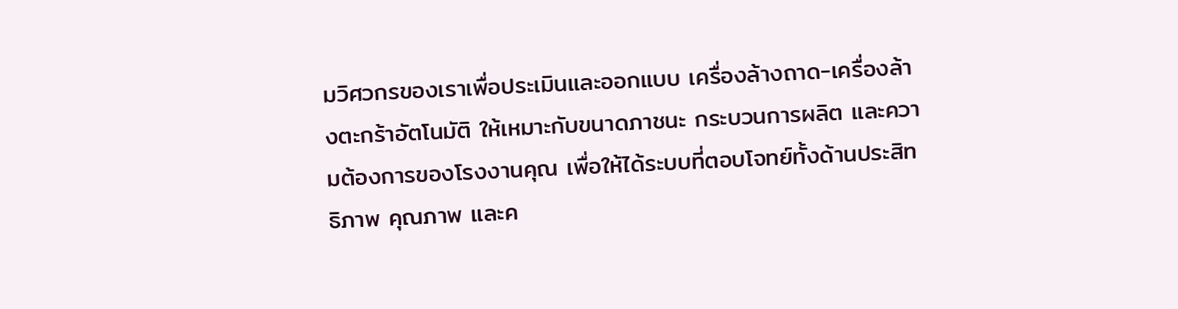มวิศวกรของเราเพื่อประเมินและออกแบบ เครื่องล้างถาด-เครื่องล้างตะกร้าอัตโนมัติ ให้เหมาะกับขนาดภาชนะ กระบวนการผลิต และความต้องการของโรงงานคุณ เพื่อให้ได้ระบบที่ตอบโจทย์ทั้งด้านประสิทธิภาพ คุณภาพ และค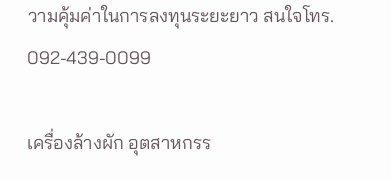วามคุ้มค่าในการลงทุนระยะยาว สนใจโทร. 092-439-0099

เครื่องล้างผัก อุตสาหกรร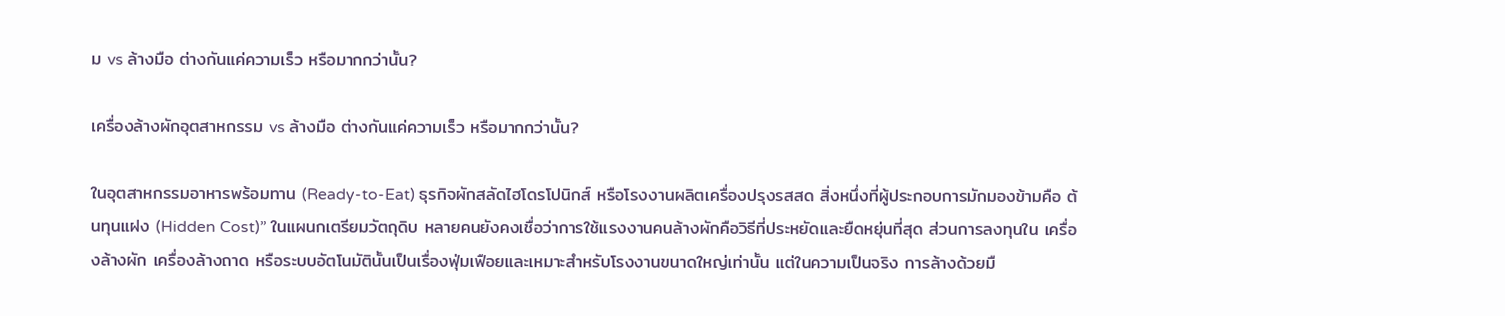ม vs ล้างมือ ต่างกันแค่ความเร็ว หรือมากกว่านั้น?

เครื่องล้างผักอุตสาหกรรม vs ล้างมือ ต่างกันแค่ความเร็ว หรือมากกว่านั้น?

ในอุตสาหกรรมอาหารพร้อมทาน (Ready-to-Eat) ธุรกิจผักสลัดไฮโดรโปนิกส์ หรือโรงงานผลิตเครื่องปรุงรสสด สิ่งหนึ่งที่ผู้ประกอบการมักมองข้ามคือ ต้นทุนแฝง (Hidden Cost)” ในแผนกเตรียมวัตถุดิบ หลายคนยังคงเชื่อว่าการใช้แรงงานคนล้างผักคือวิธีที่ประหยัดและยืดหยุ่นที่สุด ส่วนการลงทุนใน เครื่องล้างผัก เครื่องล้างถาด หรือระบบอัตโนมัตินั้นเป็นเรื่องฟุ่มเฟือยและเหมาะสำหรับโรงงานขนาดใหญ่เท่านั้น แต่ในความเป็นจริง การล้างด้วยมื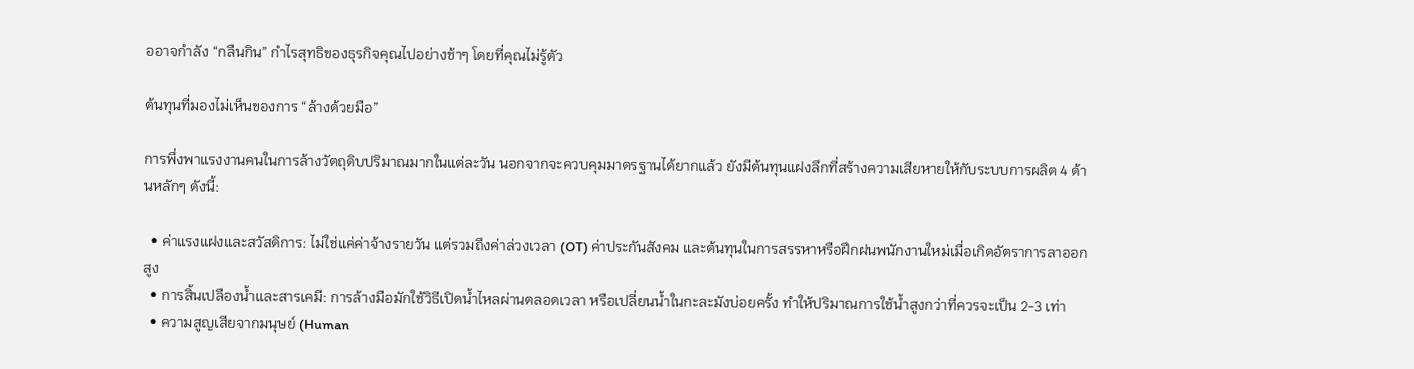ออาจกำลัง “กลืนกิน” กำไรสุทธิของธุรกิจคุณไปอย่างช้าๆ โดยที่คุณไม่รู้ตัว

ต้นทุนที่มองไม่เห็นของการ “ล้างด้วยมือ”

การพึ่งพาแรงงานคนในการล้างวัตถุดิบปริมาณมากในแต่ละวัน นอกจากจะควบคุมมาตรฐานได้ยากแล้ว ยังมีต้นทุนแฝงลึกที่สร้างความเสียหายให้กับระบบการผลิต 4 ด้านหลักๆ ดังนี้:

  • ค่าแรงแฝงและสวัสดิการ: ไม่ใช่แค่ค่าจ้างรายวัน แต่รวมถึงค่าล่วงเวลา (OT) ค่าประกันสังคม และต้นทุนในการสรรหาหรือฝึกฝนพนักงานใหม่เมื่อเกิดอัตราการลาออกสูง
  • การสิ้นเปลืองน้ำและสารเคมี: การล้างมือมักใช้วิธีเปิดน้ำไหลผ่านตลอดเวลา หรือเปลี่ยนน้ำในกะละมังบ่อยครั้ง ทำให้ปริมาณการใช้น้ำสูงกว่าที่ควรจะเป็น 2-3 เท่า
  • ความสูญเสียจากมนุษย์ (Human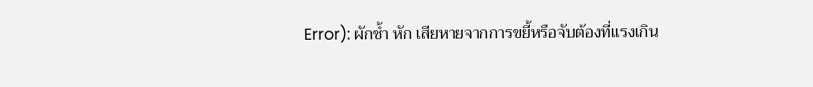Error): ผักช้ำ หัก เสียหายจากการขยี้หรือจับต้องที่แรงเกิน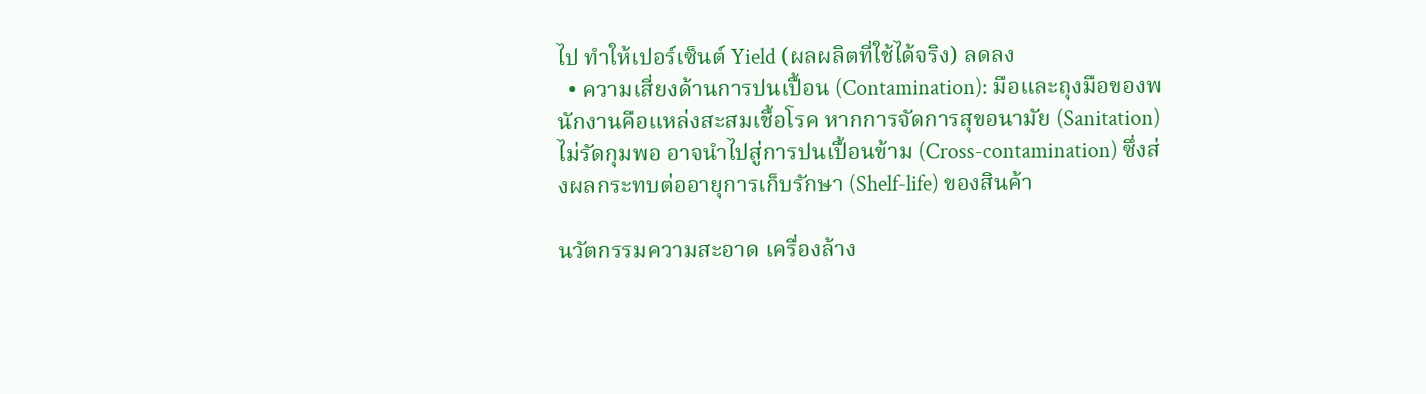ไป ทำให้เปอร์เซ็นต์ Yield (ผลผลิตที่ใช้ได้จริง) ลดลง
  • ความเสี่ยงด้านการปนเปื้อน (Contamination): มือและถุงมือของพนักงานคือแหล่งสะสมเชื้อโรค หากการจัดการสุขอนามัย (Sanitation) ไม่รัดกุมพอ อาจนำไปสู่การปนเปื้อนข้าม (Cross-contamination) ซึ่งส่งผลกระทบต่ออายุการเก็บรักษา (Shelf-life) ของสินค้า

นวัตกรรมความสะอาด เครื่องล้าง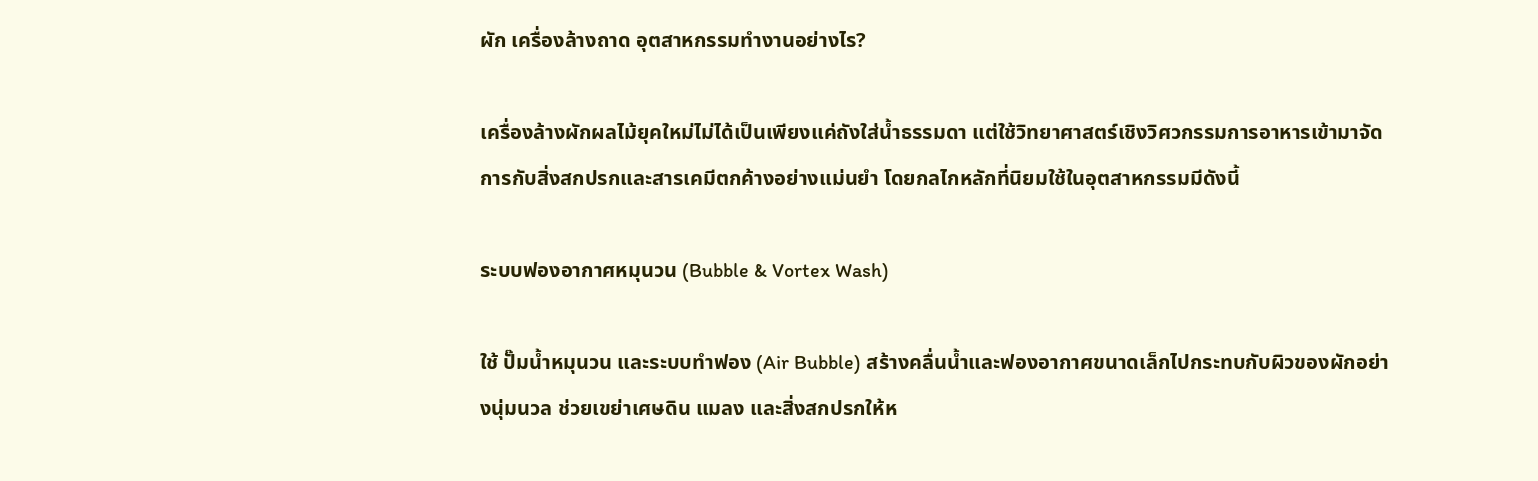ผัก เครื่องล้างถาด อุตสาหกรรมทำงานอย่างไร?

เครื่องล้างผักผลไม้ยุคใหม่ไม่ได้เป็นเพียงแค่ถังใส่น้ำธรรมดา แต่ใช้วิทยาศาสตร์เชิงวิศวกรรมการอาหารเข้ามาจัดการกับสิ่งสกปรกและสารเคมีตกค้างอย่างแม่นยำ โดยกลไกหลักที่นิยมใช้ในอุตสาหกรรมมีดังนี้

ระบบฟองอากาศหมุนวน (Bubble & Vortex Wash)

ใช้ ปั๊มน้ำหมุนวน และระบบทำฟอง (Air Bubble) สร้างคลื่นน้ำและฟองอากาศขนาดเล็กไปกระทบกับผิวของผักอย่างนุ่มนวล ช่วยเขย่าเศษดิน แมลง และสิ่งสกปรกให้ห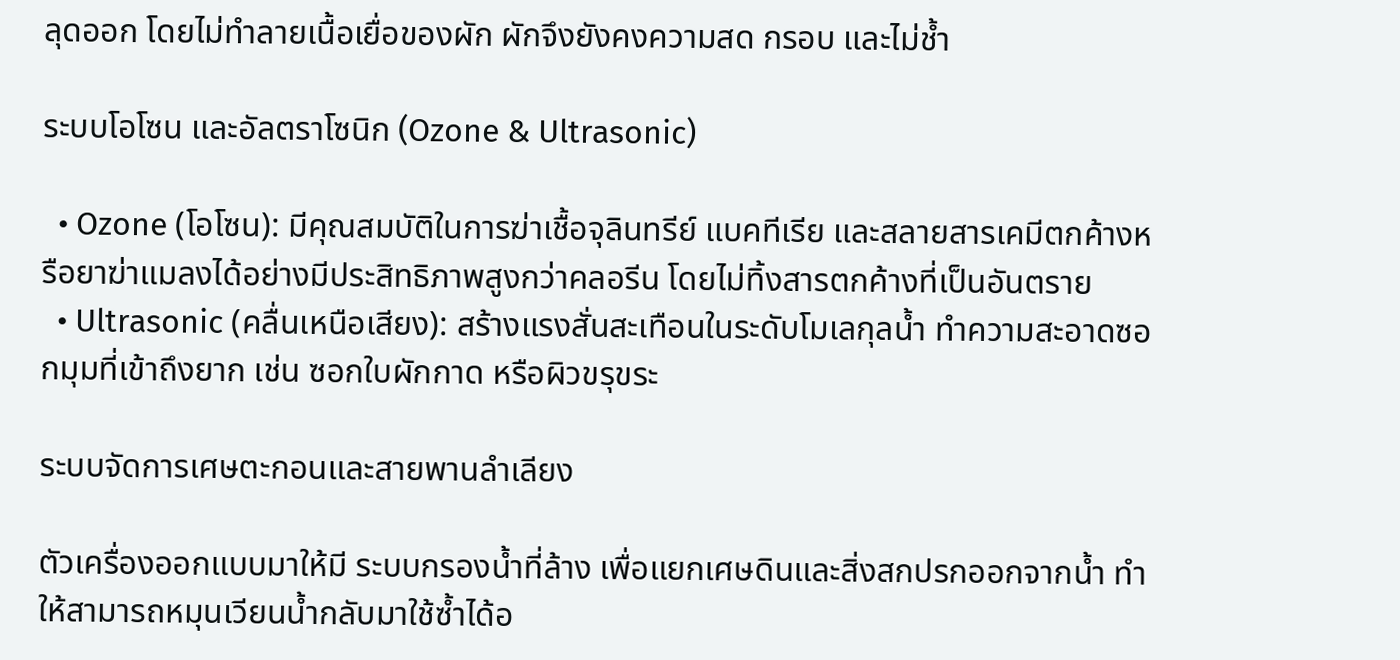ลุดออก โดยไม่ทำลายเนื้อเยื่อของผัก ผักจึงยังคงความสด กรอบ และไม่ช้ำ

ระบบโอโซน และอัลตราโซนิก (Ozone & Ultrasonic)

  • Ozone (โอโซน): มีคุณสมบัติในการฆ่าเชื้อจุลินทรีย์ แบคทีเรีย และสลายสารเคมีตกค้างหรือยาฆ่าแมลงได้อย่างมีประสิทธิภาพสูงกว่าคลอรีน โดยไม่ทิ้งสารตกค้างที่เป็นอันตราย
  • Ultrasonic (คลื่นเหนือเสียง): สร้างแรงสั่นสะเทือนในระดับโมเลกุลน้ำ ทำความสะอาดซอกมุมที่เข้าถึงยาก เช่น ซอกใบผักกาด หรือผิวขรุขระ

ระบบจัดการเศษตะกอนและสายพานลำเลียง

ตัวเครื่องออกแบบมาให้มี ระบบกรองน้ำที่ล้าง เพื่อแยกเศษดินและสิ่งสกปรกออกจากน้ำ ทำให้สามารถหมุนเวียนน้ำกลับมาใช้ซ้ำได้อ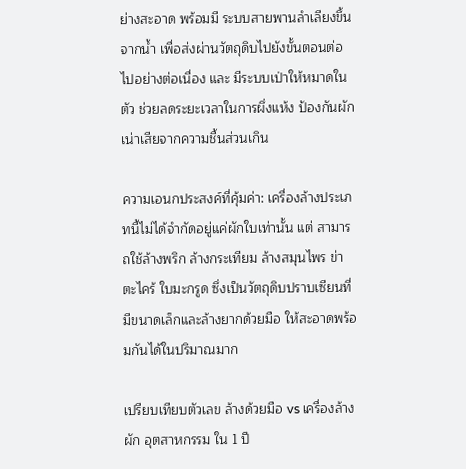ย่างสะอาด พร้อมมี ระบบสายพานลำเลียงขึ้นจากน้ำ เพื่อส่งผ่านวัตถุดิบไปยังขั้นตอนต่อไปอย่างต่อเนื่อง และ มีระบบเป่าให้หมาดในตัว ช่วยลดระยะเวลาในการผึ่งแห้ง ป้องกันผักเน่าเสียจากความชื้นส่วนเกิน

ความเอนกประสงค์ที่คุ้มค่า: เครื่องล้างประเภทนี้ไม่ได้จำกัดอยู่แค่ผักใบเท่านั้น แต่ สามารถใช้ล้างพริก ล้างกระเทียม ล้างสมุนไพร ข่า ตะไคร้ ใบมะกรูด ซึ่งเป็นวัตถุดิบปราบเซียนที่มีขนาดเล็กและล้างยากด้วยมือ ให้สะอาดพร้อมกันได้ในปริมาณมาก

เปรียบเทียบตัวเลข ล้างด้วยมือ vs เครื่องล้างผัก อุตสาหกรรม ใน 1 ปี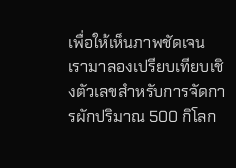เพื่อให้เห็นภาพชัดเจน เรามาลองเปรียบเทียบเชิงตัวเลขสำหรับการจัดการผักปริมาณ 500 กิโลก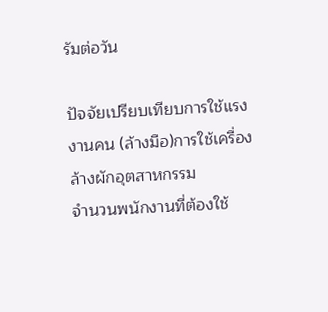รัมต่อวัน

ปัจจัยเปรียบเทียบการใช้แรงงานคน (ล้างมือ)การใช้เครื่องล้างผักอุตสาหกรรม
จำนวนพนักงานที่ต้องใช้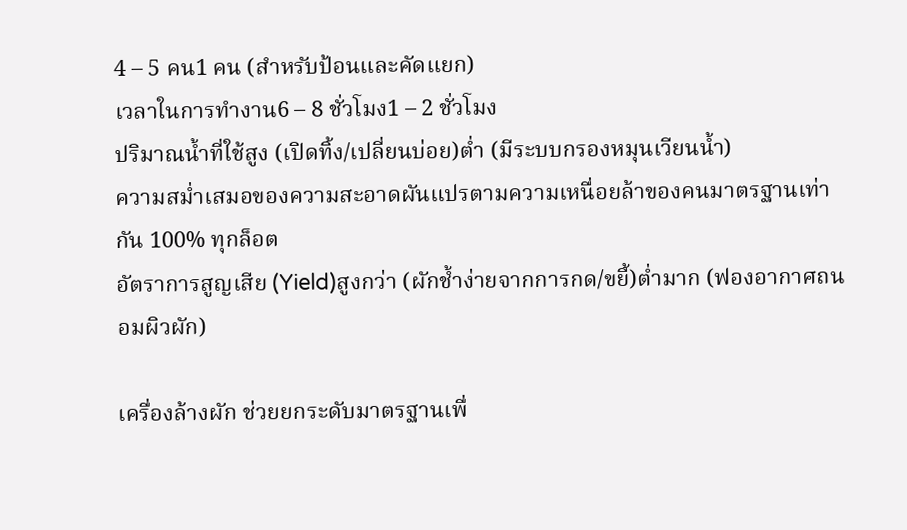4 – 5 คน1 คน (สำหรับป้อนและคัดแยก)
เวลาในการทำงาน6 – 8 ชั่วโมง1 – 2 ชั่วโมง
ปริมาณน้ำที่ใช้สูง (เปิดทิ้ง/เปลี่ยนบ่อย)ต่ำ (มีระบบกรองหมุนเวียนน้ำ)
ความสม่ำเสมอของความสะอาดผันแปรตามความเหนื่อยล้าของคนมาตรฐานเท่ากัน 100% ทุกล็อต
อัตราการสูญเสีย (Yield)สูงกว่า (ผักช้ำง่ายจากการกด/ขยี้)ต่ำมาก (ฟองอากาศถนอมผิวผัก)

เครื่องล้างผัก ช่วยยกระดับมาตรฐานเพื่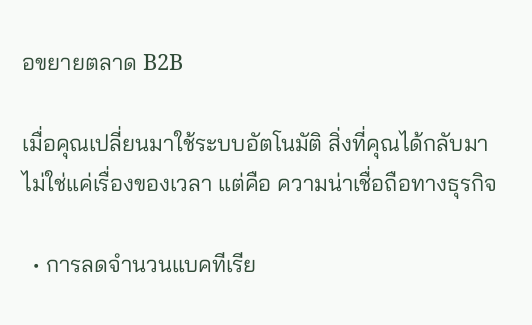อขยายตลาด B2B

เมื่อคุณเปลี่ยนมาใช้ระบบอัตโนมัติ สิ่งที่คุณได้กลับมาไม่ใช่แค่เรื่องของเวลา แต่คือ ความน่าเชื่อถือทางธุรกิจ

  • การลดจำนวนแบคทีเรีย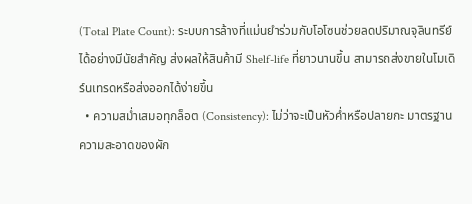(Total Plate Count): ระบบการล้างที่แม่นยำร่วมกับโอโซนช่วยลดปริมาณจุลินทรีย์ได้อย่างมีนัยสำคัญ ส่งผลให้สินค้ามี Shelf-life ที่ยาวนานขึ้น สามารถส่งขายในโมเดิร์นเทรดหรือส่งออกได้ง่ายขึ้น
  • ความสม่ำเสมอทุกล็อต (Consistency): ไม่ว่าจะเป็นหัวค่ำหรือปลายกะ มาตรฐานความสะอาดของผัก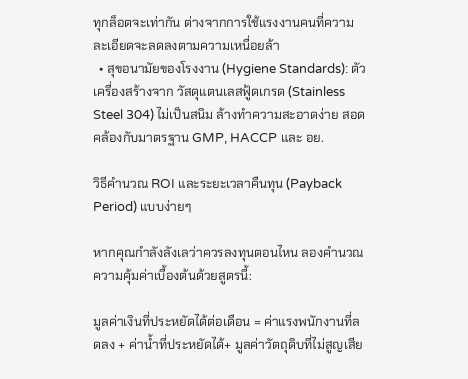ทุกล็อตจะเท่ากัน ต่างจากการใช้แรงงานคนที่ความละเอียดจะลดลงตามความเหนื่อยล้า
  • สุขอนามัยของโรงงาน (Hygiene Standards): ตัวเครื่องสร้างจาก วัสดุแตนเลสฟู้ดเกรด (Stainless Steel 304) ไม่เป็นสนิม ล้างทำความสะอาดง่าย สอดคล้องกับมาตรฐาน GMP, HACCP และ อย.

วิธีคำนวณ ROI และระยะเวลาคืนทุน (Payback Period) แบบง่ายๆ

หากคุณกำลังลังเลว่าควรลงทุนตอนไหน ลองคำนวณความคุ้มค่าเบื้องต้นด้วยสูตรนี้:

มูลค่าเงินที่ประหยัดได้ต่อเดือน = ค่าแรงพนักงานที่ลดลง + ค่าน้ำที่ประหยัดได้+ มูลค่าวัตถุดิบที่ไม่สูญเสีย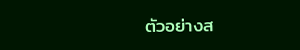ตัวอย่างส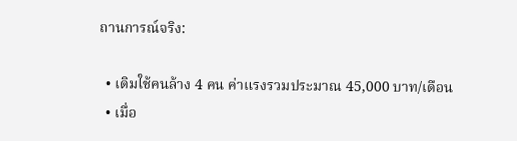ถานการณ์จริง:

  • เดิมใช้คนล้าง 4 คน ค่าแรงรวมประมาณ 45,000 บาท/เดือน
  • เมื่อ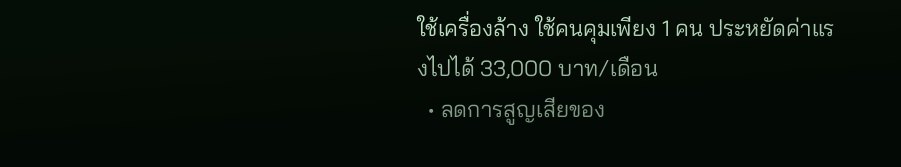ใช้เครื่องล้าง ใช้คนคุมเพียง 1 คน ประหยัดค่าแรงไปได้ 33,000 บาท/เดือน
  • ลดการสูญเสียของ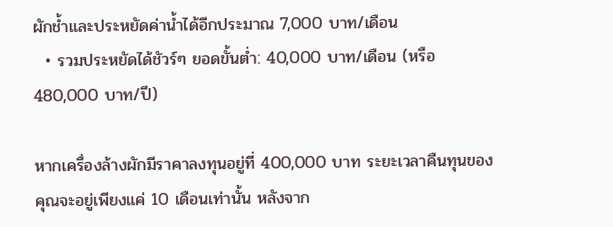ผักช้ำและประหยัดค่าน้ำได้อีกประมาณ 7,000 บาท/เดือน
  • รวมประหยัดได้ชัวร์ๆ ยอดขั้นต่ำ: 40,000 บาท/เดือน (หรือ 480,000 บาท/ปี)

หากเครื่องล้างผักมีราคาลงทุนอยู่ที่ 400,000 บาท ระยะเวลาคืนทุนของคุณจะอยู่เพียงแค่ 10 เดือนเท่านั้น หลังจาก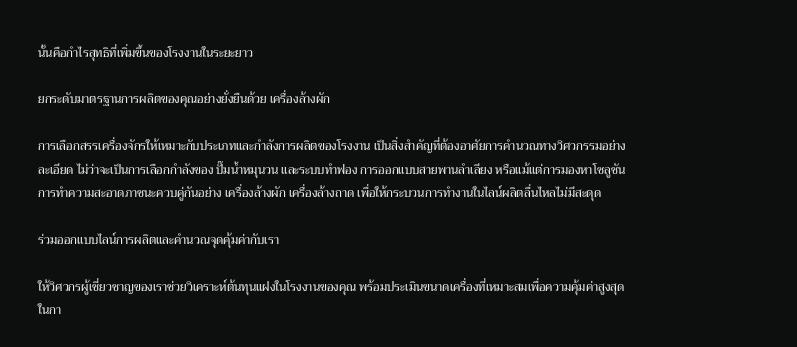นั้นคือกำไรสุทธิที่เพิ่มขึ้นของโรงงานในระยะยาว

ยกระดับมาตรฐานการผลิตของคุณอย่างยั่งยืนด้วย เครื่องล้างผัก

การเลือกสรรเครื่องจักรให้เหมาะกับประเภทและกำลังการผลิตของโรงงาน เป็นสิ่งสำคัญที่ต้องอาศัยการคำนวณทางวิศวกรรมอย่างละเอียด ไม่ว่าจะเป็นการเลือกกำลังของ ปั๊มน้ำหมุนวน และระบบทำฟอง การออกแบบสายพานลำเลียง หรือแม้แต่การมองหาโซลูชันการทำความสะอาดภาชนะควบคู่กันอย่าง เครื่องล้างผัก เครื่องล้างถาด เพื่อให้กระบวนการทำงานในไลน์ผลิตลื่นไหลไม่มีสะดุด

ร่วมออกแบบไลน์การผลิตและคำนวณจุดคุ้มค่ากับเรา

ให้วิศวกรผู้เชี่ยวชาญของเราช่วยวิเคราะห์ต้นทุนแฝงในโรงงานของคุณ พร้อมประเมินขนาดเครื่องที่เหมาะสมเพื่อความคุ้มค่าสูงสุดในกา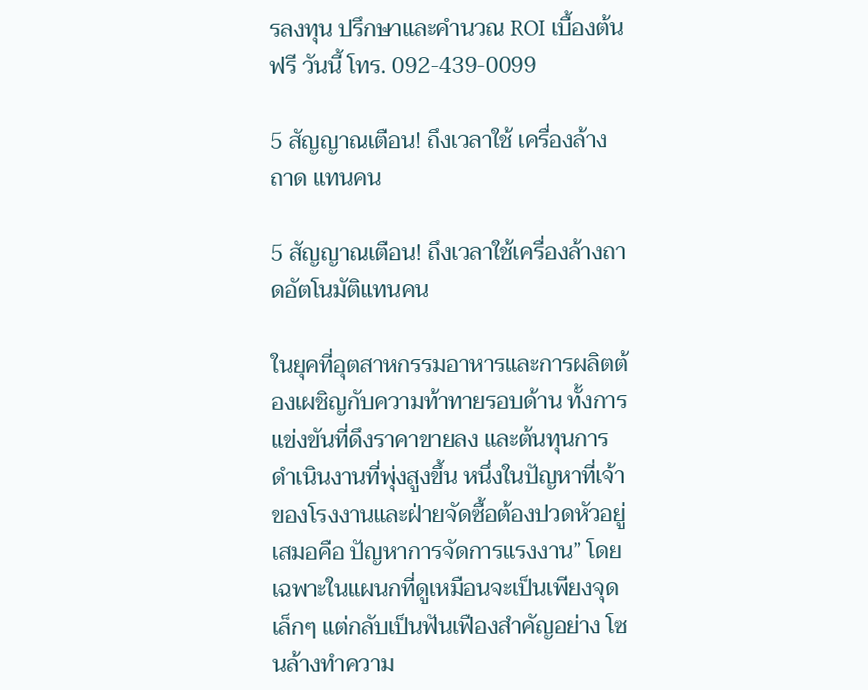รลงทุน ปรึกษาและคำนวณ ROI เบื้องต้นฟรี วันนี้ โทร. 092-439-0099

5 สัญญาณเตือน! ถึงเวลาใช้ เครื่องล้างถาด แทนคน

5 สัญญาณเตือน! ถึงเวลาใช้เครื่องล้างถาดอัตโนมัติแทนคน

ในยุคที่อุตสาหกรรมอาหารและการผลิตต้องเผชิญกับความท้าทายรอบด้าน ทั้งการแข่งขันที่ดึงราคาขายลง และต้นทุนการดำเนินงานที่พุ่งสูงขึ้น หนึ่งในปัญหาที่เจ้าของโรงงานและฝ่ายจัดซื้อต้องปวดหัวอยู่เสมอคือ ปัญหาการจัดการแรงงาน” โดยเฉพาะในแผนกที่ดูเหมือนจะเป็นเพียงจุดเล็กๆ แต่กลับเป็นฟันเฟืองสำคัญอย่าง โซนล้างทำความ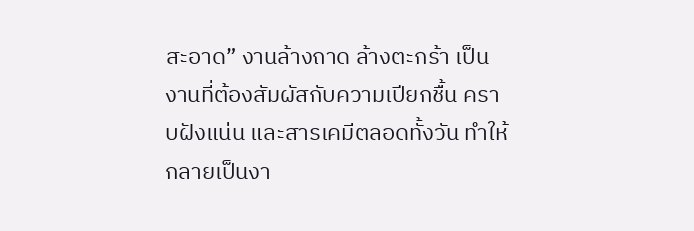สะอาด” งานล้างถาด ล้างตะกร้า เป็นงานที่ต้องสัมผัสกับความเปียกชื้น คราบฝังแน่น และสารเคมีตลอดทั้งวัน ทำให้กลายเป็นงา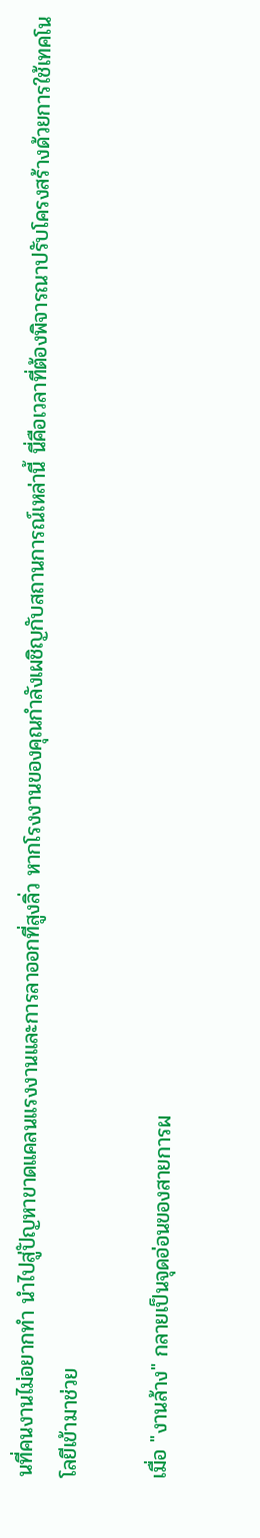นที่คนงานไม่อยากทำ นำไปสู่ปัญหาขาดแคลนแรงงานและการลาออกที่สูงลิ่ว หากโรงงานของคุณกำลังเผชิญกับสถานการณ์เหล่านี้ นี่คือเวลาที่ต้องพิจารณาปรับโครงสร้างด้วยการใช้เทคโนโลยีเข้ามาช่วย

เมื่อ "งานล้าง" กลายเป็นจุดอ่อนของสายการผ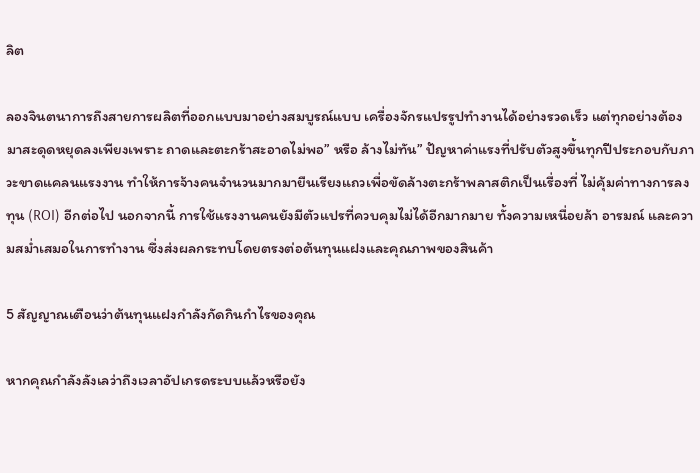ลิต

ลองจินตนาการถึงสายการผลิตที่ออกแบบมาอย่างสมบูรณ์แบบ เครื่องจักรแปรรูปทำงานได้อย่างรวดเร็ว แต่ทุกอย่างต้องมาสะดุดหยุดลงเพียงเพราะ ถาดและตะกร้าสะอาดไม่พอ” หรือ ล้างไม่ทัน” ปัญหาค่าแรงที่ปรับตัวสูงขึ้นทุกปีประกอบกับภาวะขาดแคลนแรงงาน ทำให้การจ้างคนจำนวนมากมายืนเรียงแถวเพื่อขัดล้างตะกร้าพลาสติกเป็นเรื่องที่ ไม่คุ้มค่าทางการลงทุน (ROI) อีกต่อไป นอกจากนี้ การใช้แรงงานคนยังมีตัวแปรที่ควบคุมไม่ได้อีกมากมาย ทั้งความเหนื่อยล้า อารมณ์ และความสม่ำเสมอในการทำงาน ซึ่งส่งผลกระทบโดยตรงต่อต้นทุนแฝงและคุณภาพของสินค้า

5 สัญญาณเตือนว่าต้นทุนแฝงกำลังกัดกินกำไรของคุณ

หากคุณกำลังลังเลว่าถึงเวลาอัปเกรดระบบแล้วหรือยัง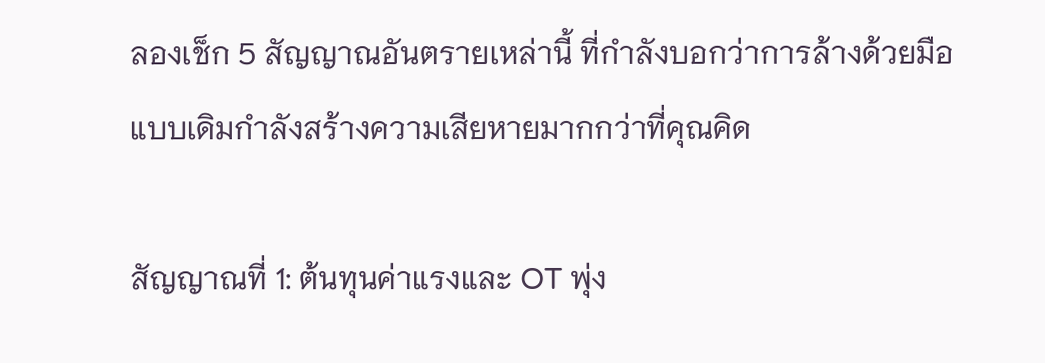ลองเช็ก 5 สัญญาณอันตรายเหล่านี้ ที่กำลังบอกว่าการล้างด้วยมือแบบเดิมกำลังสร้างความเสียหายมากกว่าที่คุณคิด

สัญญาณที่ 1: ต้นทุนค่าแรงและ OT พุ่ง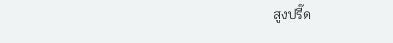สูงปรี๊ด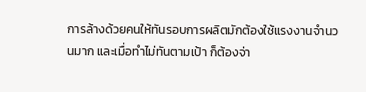การล้างด้วยคนให้ทันรอบการผลิตมักต้องใช้แรงงานจำนวนมาก และเมื่อทำไม่ทันตามเป้า ก็ต้องจ่า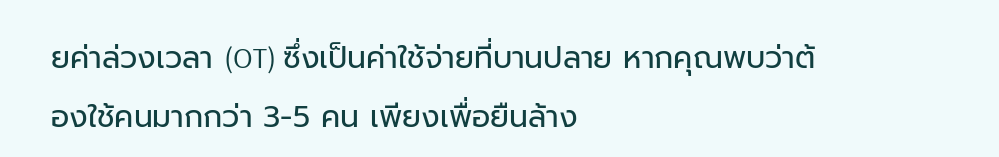ยค่าล่วงเวลา (OT) ซึ่งเป็นค่าใช้จ่ายที่บานปลาย หากคุณพบว่าต้องใช้คนมากกว่า 3-5 คน เพียงเพื่อยืนล้าง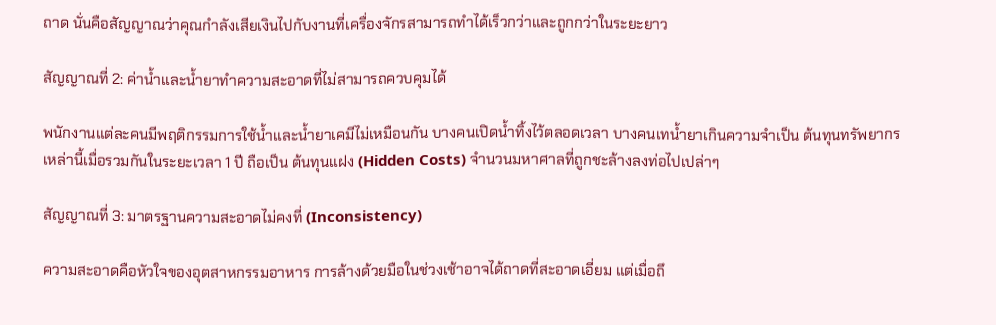ถาด นั่นคือสัญญาณว่าคุณกำลังเสียเงินไปกับงานที่เครื่องจักรสามารถทำได้เร็วกว่าและถูกกว่าในระยะยาว

สัญญาณที่ 2: ค่าน้ำและน้ำยาทำความสะอาดที่ไม่สามารถควบคุมได้

พนักงานแต่ละคนมีพฤติกรรมการใช้น้ำและน้ำยาเคมีไม่เหมือนกัน บางคนเปิดน้ำทิ้งไว้ตลอดเวลา บางคนเทน้ำยาเกินความจำเป็น ต้นทุนทรัพยากรเหล่านี้เมื่อรวมกันในระยะเวลา 1 ปี ถือเป็น ต้นทุนแฝง (Hidden Costs) จำนวนมหาศาลที่ถูกชะล้างลงท่อไปเปล่าๆ

สัญญาณที่ 3: มาตรฐานความสะอาดไม่คงที่ (Inconsistency)

ความสะอาดคือหัวใจของอุตสาหกรรมอาหาร การล้างด้วยมือในช่วงเช้าอาจได้ถาดที่สะอาดเอี่ยม แต่เมื่อถึ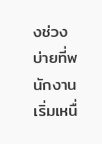งช่วงบ่ายที่พนักงานเริ่มเหนื่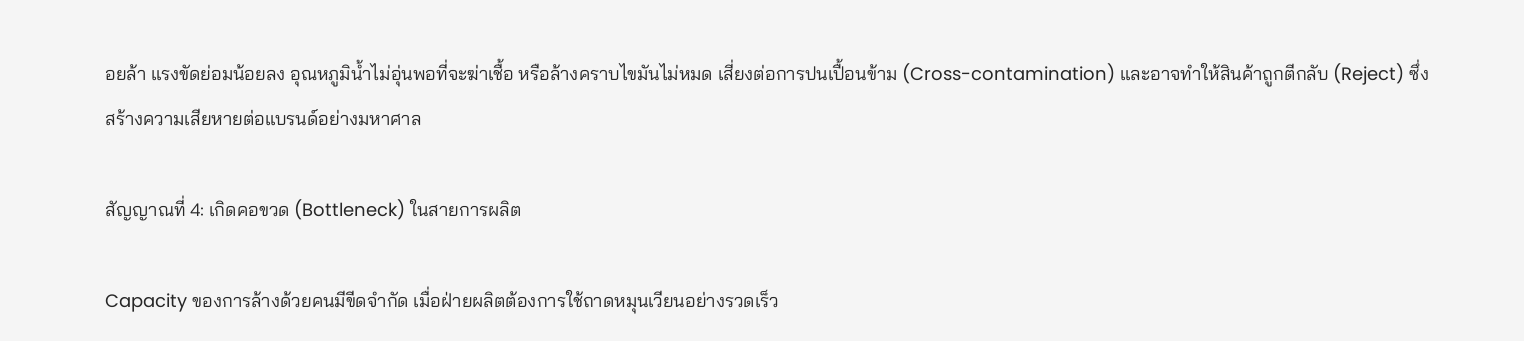อยล้า แรงขัดย่อมน้อยลง อุณหภูมิน้ำไม่อุ่นพอที่จะฆ่าเชื้อ หรือล้างคราบไขมันไม่หมด เสี่ยงต่อการปนเปื้อนข้าม (Cross-contamination) และอาจทำให้สินค้าถูกตีกลับ (Reject) ซึ่งสร้างความเสียหายต่อแบรนด์อย่างมหาศาล

สัญญาณที่ 4: เกิดคอขวด (Bottleneck) ในสายการผลิต

Capacity ของการล้างด้วยคนมีขีดจำกัด เมื่อฝ่ายผลิตต้องการใช้ถาดหมุนเวียนอย่างรวดเร็ว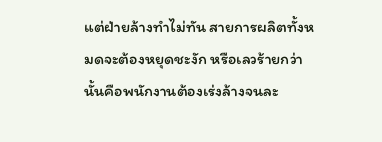แต่ฝ่ายล้างทำไม่ทัน สายการผลิตทั้งหมดจะต้องหยุดชะงัก หรือเลวร้ายกว่านั้นคือพนักงานต้องเร่งล้างจนละ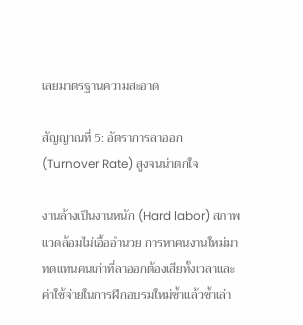เลยมาตรฐานความสะอาด

สัญญาณที่ 5: อัตราการลาออก (Turnover Rate) สูงจนน่าตกใจ

งานล้างเป็นงานหนัก (Hard labor) สภาพแวดล้อมไม่เอื้ออำนวย การหาคนงานใหม่มาทดแทนคนเก่าที่ลาออกต้องเสียทั้งเวลาและค่าใช้จ่ายในการฝึกอบรมใหม่ซ้ำแล้วซ้ำเล่า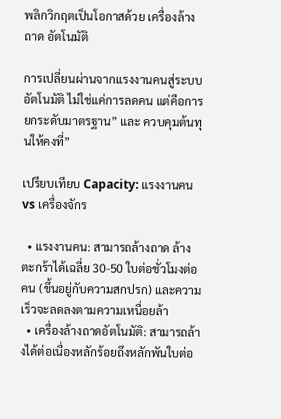พลิกวิกฤตเป็นโอกาสด้วย เครื่องล้างถาด อัตโนมัติ

การเปลี่ยนผ่านจากแรงงานคนสู่ระบบอัตโนมัติ ไม่ใช่แค่การลดคน แต่คือการ ยกระดับมาตรฐาน” และ ควบคุมต้นทุนให้คงที่”

เปรียบเทียบ Capacity: แรงงานคน vs เครื่องจักร

  • แรงงานคน: สามารถล้างถาด ล้างตะกร้าได้เฉลี่ย 30-50 ใบต่อชั่วโมงต่อคน (ขึ้นอยู่กับความสกปรก) และความเร็วจะลดลงตามความเหนื่อยล้า
  • เครื่องล้างถาดอัตโนมัติ: สามารถล้างได้ต่อเนื่องหลักร้อยถึงหลักพันใบต่อ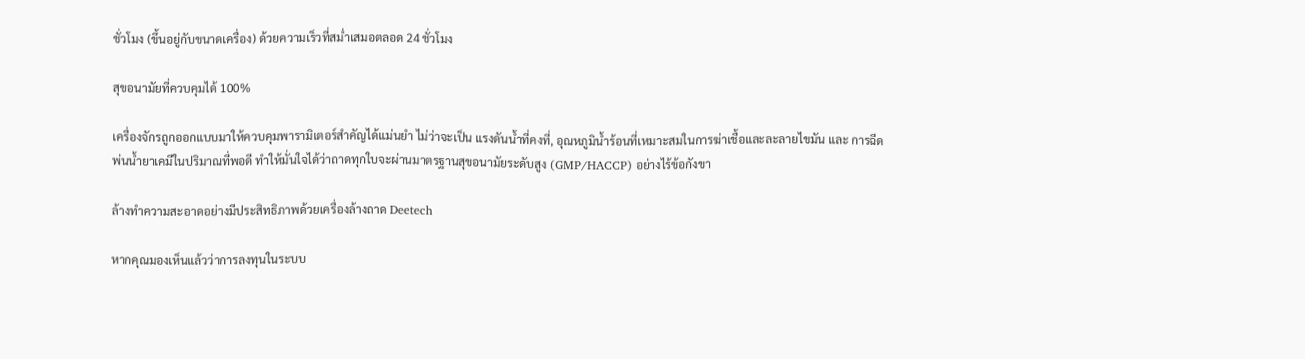ชั่วโมง (ขึ้นอยู่กับขนาดเครื่อง) ด้วยความเร็วที่สม่ำเสมอตลอด 24 ชั่วโมง

สุขอนามัยที่ควบคุมได้ 100%

เครื่องจักรถูกออกแบบมาให้ควบคุมพารามิเตอร์สำคัญได้แม่นยำ ไม่ว่าจะเป็น แรงดันน้ำที่คงที่, อุณหภูมิน้ำร้อนที่เหมาะสมในการฆ่าเชื้อและละลายไขมัน และ การฉีดพ่นน้ำยาเคมีในปริมาณที่พอดี ทำให้มั่นใจได้ว่าถาดทุกใบจะผ่านมาตรฐานสุขอนามัยระดับสูง (GMP/HACCP) อย่างไร้ข้อกังขา

ล้างทำความสะอาดอย่างมีประสิทธิภาพด้วยเครื่องล้างถาด Deetech

หากคุณมองเห็นแล้วว่าการลงทุนในระบบ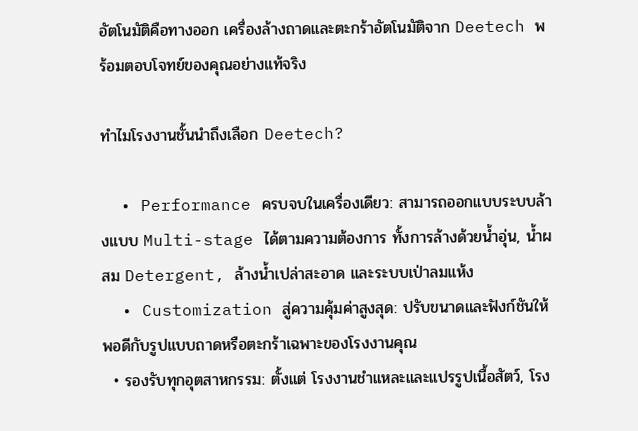อัตโนมัติคือทางออก เครื่องล้างถาดและตะกร้าอัตโนมัติจาก Deetech พร้อมตอบโจทย์ของคุณอย่างแท้จริง

ทำไมโรงงานชั้นนำถึงเลือก Deetech?

  • Performance ครบจบในเครื่องเดียว: สามารถออกแบบระบบล้างแบบ Multi-stage ได้ตามความต้องการ ทั้งการล้างด้วยน้ำอุ่น, น้ำผสม Detergent, ล้างน้ำเปล่าสะอาด และระบบเป่าลมแห้ง
  • Customization สู่ความคุ้มค่าสูงสุด: ปรับขนาดและฟังก์ชันให้พอดีกับรูปแบบถาดหรือตะกร้าเฉพาะของโรงงานคุณ
  • รองรับทุกอุตสาหกรรม: ตั้งแต่ โรงงานชำแหละและแปรรูปเนื้อสัตว์, โรง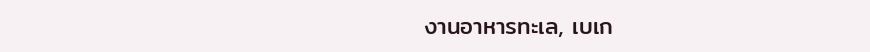งานอาหารทะเล, เบเก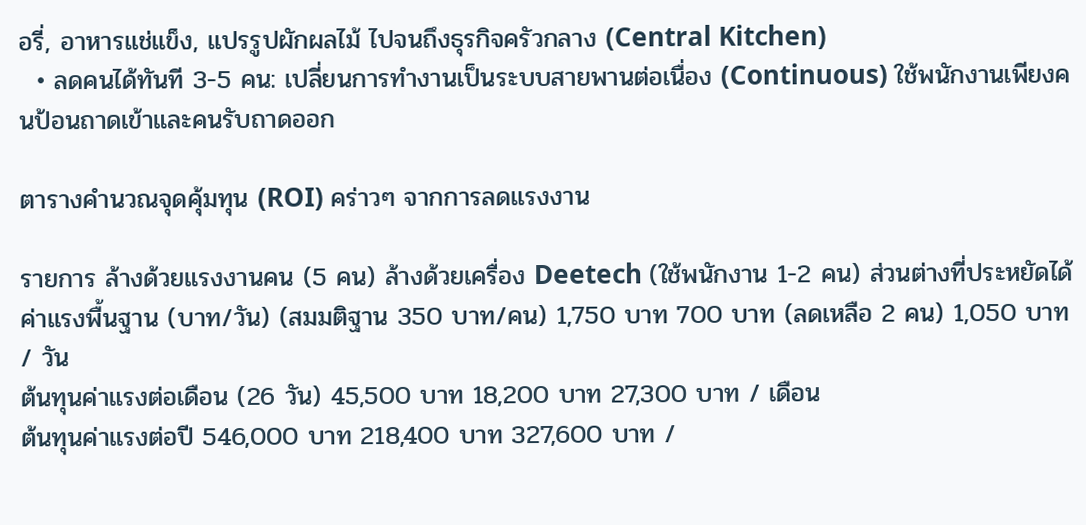อรี่, อาหารแช่แข็ง, แปรรูปผักผลไม้ ไปจนถึงธุรกิจครัวกลาง (Central Kitchen)
  • ลดคนได้ทันที 3-5 คน: เปลี่ยนการทำงานเป็นระบบสายพานต่อเนื่อง (Continuous) ใช้พนักงานเพียงคนป้อนถาดเข้าและคนรับถาดออก

ตารางคำนวณจุดคุ้มทุน (ROI) คร่าวๆ จากการลดแรงงาน

รายการ ล้างด้วยแรงงานคน (5 คน) ล้างด้วยเครื่อง Deetech (ใช้พนักงาน 1-2 คน) ส่วนต่างที่ประหยัดได้
ค่าแรงพื้นฐาน (บาท/วัน) (สมมติฐาน 350 บาท/คน) 1,750 บาท 700 บาท (ลดเหลือ 2 คน) 1,050 บาท / วัน
ต้นทุนค่าแรงต่อเดือน (26 วัน) 45,500 บาท 18,200 บาท 27,300 บาท / เดือน
ต้นทุนค่าแรงต่อปี 546,000 บาท 218,400 บาท 327,600 บาท /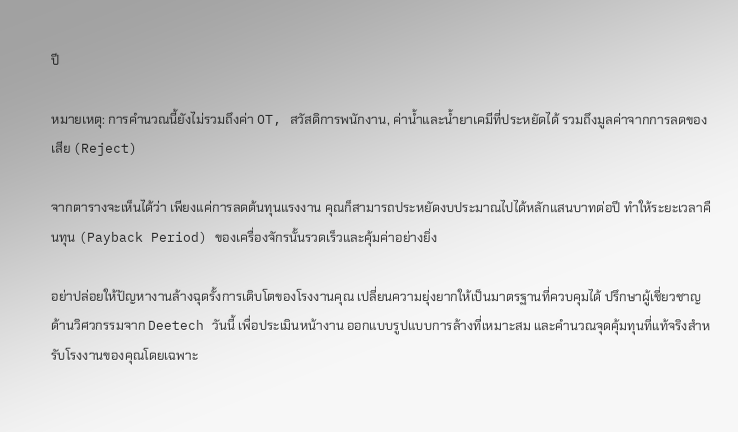ปี

หมายเหตุ: การคำนวณนี้ยังไม่รวมถึงค่า OT, สวัสดิการพนักงาน, ค่าน้ำและน้ำยาเคมีที่ประหยัดได้ รวมถึงมูลค่าจากการลดของเสีย (Reject)

จากตารางจะเห็นได้ว่า เพียงแค่การลดต้นทุนแรงงาน คุณก็สามารถประหยัดงบประมาณไปได้หลักแสนบาทต่อปี ทำให้ระยะเวลาคืนทุน (Payback Period) ของเครื่องจักรนั้นรวดเร็วและคุ้มค่าอย่างยิ่ง

อย่าปล่อยให้ปัญหางานล้างฉุดรั้งการเติบโตของโรงงานคุณ เปลี่ยนความยุ่งยากให้เป็นมาตรฐานที่ควบคุมได้ ปรึกษาผู้เชี่ยวชาญด้านวิศวกรรมจาก Deetech วันนี้ เพื่อประเมินหน้างาน ออกแบบรูปแบบการล้างที่เหมาะสม และคำนวณจุดคุ้มทุนที่แท้จริงสำหรับโรงงานของคุณโดยเฉพาะ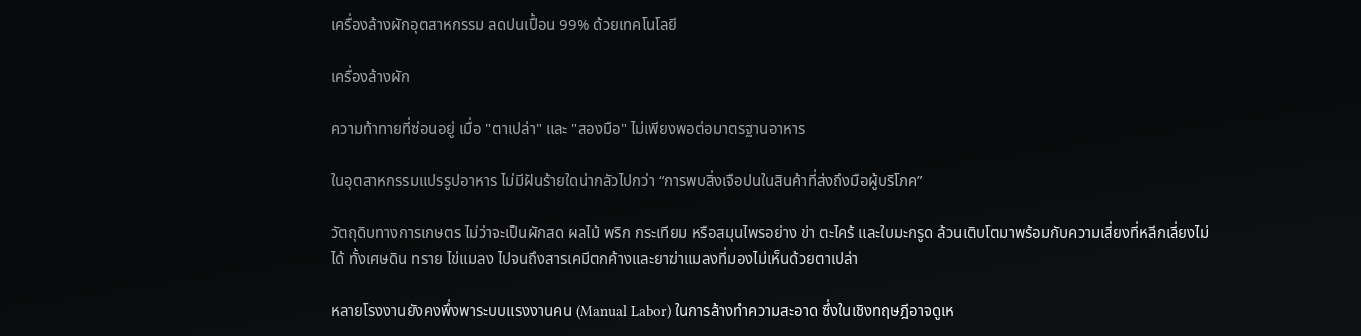เครื่องล้างผักอุตสาหกรรม ลดปนเปื้อน 99% ด้วยเทคโนโลยี

เครื่องล้างผัก

ความท้าทายที่ซ่อนอยู่ เมื่อ "ตาเปล่า" และ "สองมือ" ไม่เพียงพอต่อมาตรฐานอาหาร

ในอุตสาหกรรมแปรรูปอาหาร ไม่มีฝันร้ายใดน่ากลัวไปกว่า “การพบสิ่งเจือปนในสินค้าที่ส่งถึงมือผู้บริโภค”

วัตถุดิบทางการเกษตร ไม่ว่าจะเป็นผักสด ผลไม้ พริก กระเทียม หรือสมุนไพรอย่าง ข่า ตะไคร้ และใบมะกรูด ล้วนเติบโตมาพร้อมกับความเสี่ยงที่หลีกเลี่ยงไม่ได้ ทั้งเศษดิน ทราย ไข่แมลง ไปจนถึงสารเคมีตกค้างและยาฆ่าแมลงที่มองไม่เห็นด้วยตาเปล่า

หลายโรงงานยังคงพึ่งพาระบบแรงงานคน (Manual Labor) ในการล้างทำความสะอาด ซึ่งในเชิงทฤษฎีอาจดูเห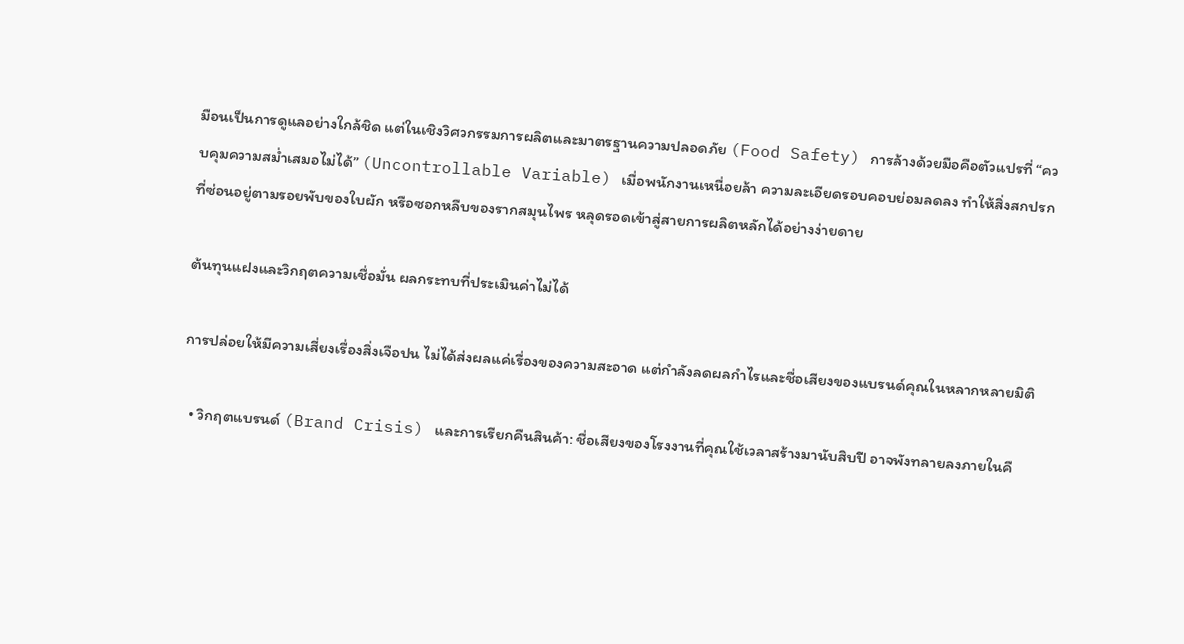มือนเป็นการดูแลอย่างใกล้ชิด แต่ในเชิงวิศวกรรมการผลิตและมาตรฐานความปลอดภัย (Food Safety) การล้างด้วยมือคือตัวแปรที่ “ควบคุมความสม่ำเสมอไม่ได้” (Uncontrollable Variable) เมื่อพนักงานเหนื่อยล้า ความละเอียดรอบคอบย่อมลดลง ทำให้สิ่งสกปรกที่ซ่อนอยู่ตามรอยพับของใบผัก หรือซอกหลืบของรากสมุนไพร หลุดรอดเข้าสู่สายการผลิตหลักได้อย่างง่ายดาย

ต้นทุนแฝงและวิกฤตความเชื่อมั่น ผลกระทบที่ประเมินค่าไม่ได้

การปล่อยให้มีความเสี่ยงเรื่องสิ่งเจือปน ไม่ได้ส่งผลแค่เรื่องของความสะอาด แต่กำลังลดผลกำไรและชื่อเสียงของแบรนด์คุณในหลากหลายมิติ

  • วิกฤตแบรนด์ (Brand Crisis) และการเรียกคืนสินค้า: ชื่อเสียงของโรงงานที่คุณใช้เวลาสร้างมานับสิบปี อาจพังทลายลงภายในคื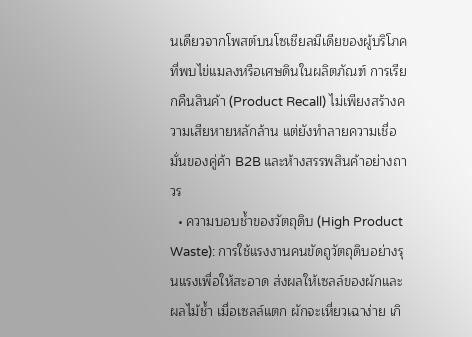นเดียวจากโพสต์บนโซเชียลมีเดียของผู้บริโภคที่พบไข่แมลงหรือเศษดินในผลิตภัณฑ์ การเรียกคืนสินค้า (Product Recall) ไม่เพียงสร้างความเสียหายหลักล้าน แต่ยังทำลายความเชื่อมั่นของคู่ค้า B2B และห้างสรรพสินค้าอย่างถาวร
  • ความบอบช้ำของวัตถุดิบ (High Product Waste): การใช้แรงงานคนขัดถูวัตถุดิบอย่างรุนแรงเพื่อให้สะอาด ส่งผลให้เซลล์ของผักและผลไม้ช้ำ เมื่อเซลล์แตก ผักจะเหี่ยวเฉาง่าย เกิ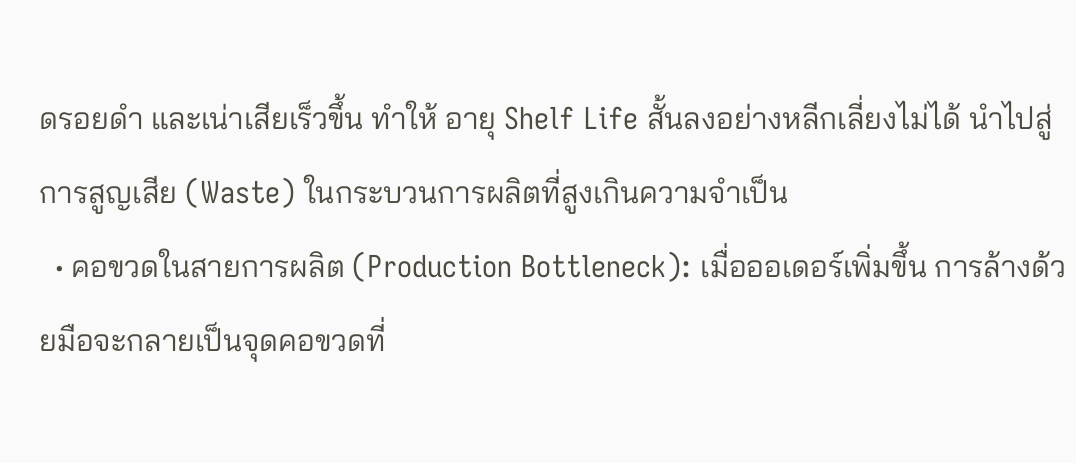ดรอยดำ และเน่าเสียเร็วขึ้น ทำให้ อายุ Shelf Life สั้นลงอย่างหลีกเลี่ยงไม่ได้ นำไปสู่การสูญเสีย (Waste) ในกระบวนการผลิตที่สูงเกินความจำเป็น
  • คอขวดในสายการผลิต (Production Bottleneck): เมื่อออเดอร์เพิ่มขึ้น การล้างด้วยมือจะกลายเป็นจุดคอขวดที่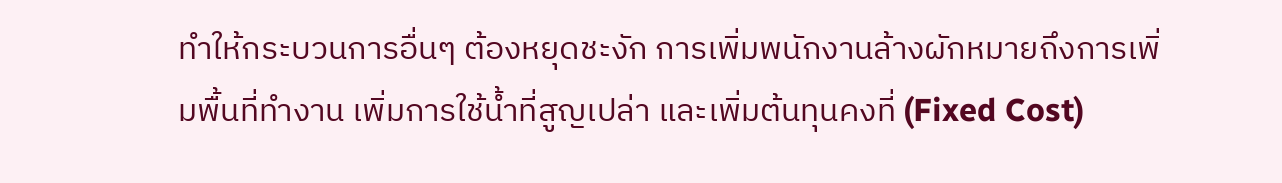ทำให้กระบวนการอื่นๆ ต้องหยุดชะงัก การเพิ่มพนักงานล้างผักหมายถึงการเพิ่มพื้นที่ทำงาน เพิ่มการใช้น้ำที่สูญเปล่า และเพิ่มต้นทุนคงที่ (Fixed Cost)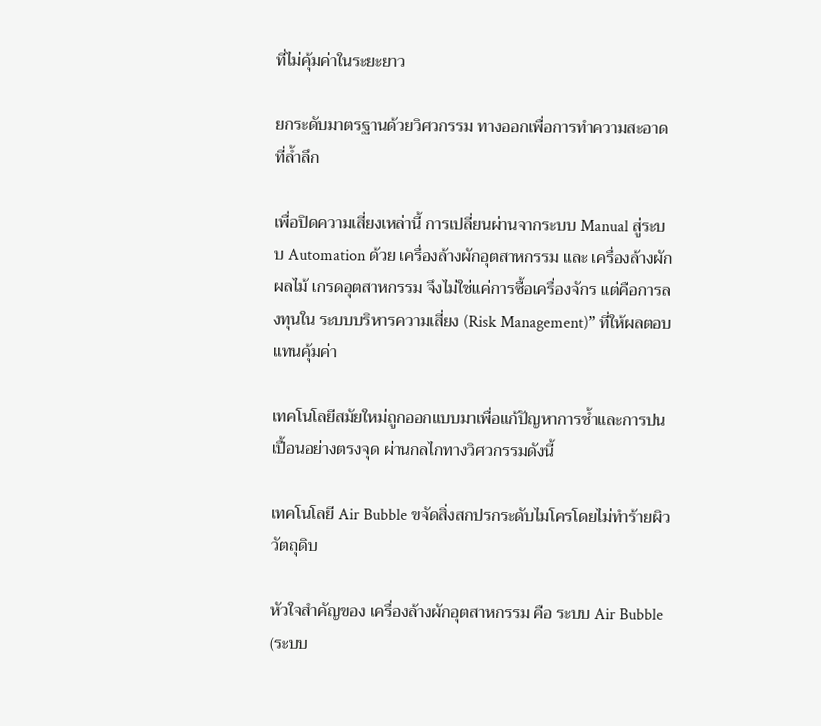ที่ไม่คุ้มค่าในระยะยาว

ยกระดับมาตรฐานด้วยวิศวกรรม ทางออกเพื่อการทำความสะอาดที่ล้ำลึก

เพื่อปิดความเสี่ยงเหล่านี้ การเปลี่ยนผ่านจากระบบ Manual สู่ระบบ Automation ด้วย เครื่องล้างผักอุตสาหกรรม และ เครื่องล้างผักผลไม้ เกรดอุตสาหกรรม จึงไม่ใช่แค่การซื้อเครื่องจักร แต่คือการลงทุนใน ระบบบริหารความเสี่ยง (Risk Management)” ที่ให้ผลตอบแทนคุ้มค่า

เทคโนโลยีสมัยใหม่ถูกออกแบบมาเพื่อแก้ปัญหาการช้ำและการปนเปื้อนอย่างตรงจุด ผ่านกลไกทางวิศวกรรมดังนี้

เทคโนโลยี Air Bubble ขจัดสิ่งสกปรกระดับไมโครโดยไม่ทำร้ายผิววัตถุดิบ

หัวใจสำคัญของ เครื่องล้างผักอุตสาหกรรม คือ ระบบ Air Bubble (ระบบ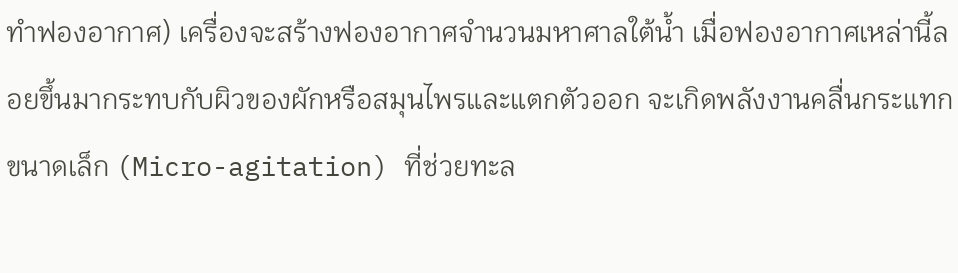ทำฟองอากาศ) เครื่องจะสร้างฟองอากาศจำนวนมหาศาลใต้น้ำ เมื่อฟองอากาศเหล่านี้ลอยขึ้นมากระทบกับผิวของผักหรือสมุนไพรและแตกตัวออก จะเกิดพลังงานคลื่นกระแทกขนาดเล็ก (Micro-agitation) ที่ช่วยทะล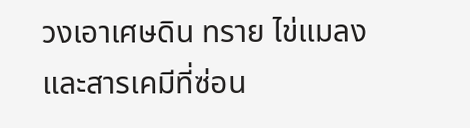วงเอาเศษดิน ทราย ไข่แมลง และสารเคมีที่ซ่อน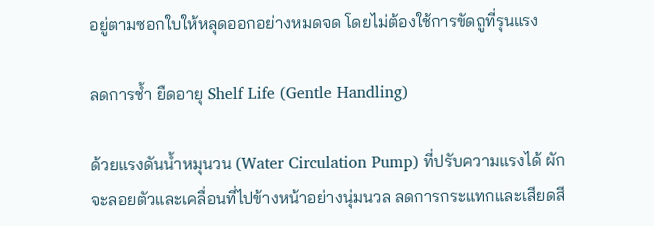อยู่ตามซอกใบให้หลุดออกอย่างหมดจด โดยไม่ต้องใช้การขัดถูที่รุนแรง

ลดการช้ำ ยืดอายุ Shelf Life (Gentle Handling)

ด้วยแรงดันน้ำหมุนวน (Water Circulation Pump) ที่ปรับความแรงได้ ผักจะลอยตัวและเคลื่อนที่ไปข้างหน้าอย่างนุ่มนวล ลดการกระแทกและเสียดสี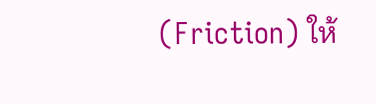(Friction) ให้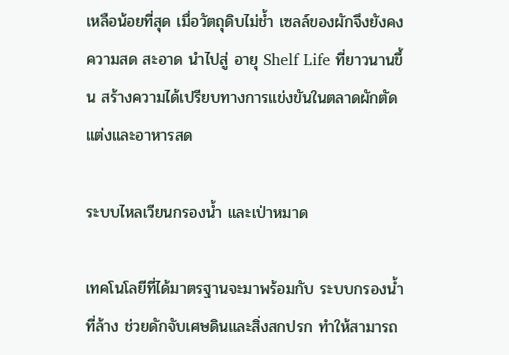เหลือน้อยที่สุด เมื่อวัตถุดิบไม่ช้ำ เซลล์ของผักจึงยังคงความสด สะอาด นำไปสู่ อายุ Shelf Life ที่ยาวนานขึ้น สร้างความได้เปรียบทางการแข่งขันในตลาดผักตัดแต่งและอาหารสด

ระบบไหลเวียนกรองน้ำ และเป่าหมาด

เทคโนโลยีที่ได้มาตรฐานจะมาพร้อมกับ ระบบกรองน้ำที่ล้าง ช่วยดักจับเศษดินและสิ่งสกปรก ทำให้สามารถ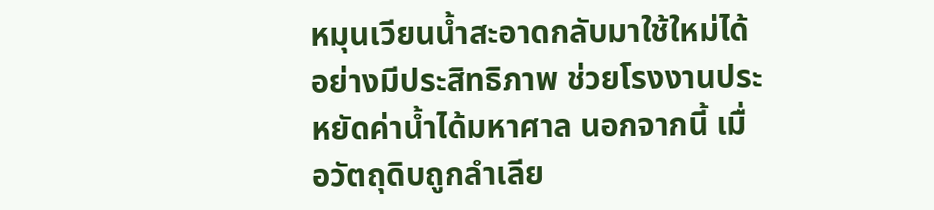หมุนเวียนน้ำสะอาดกลับมาใช้ใหม่ได้อย่างมีประสิทธิภาพ ช่วยโรงงานประหยัดค่าน้ำได้มหาศาล นอกจากนี้ เมื่อวัตถุดิบถูกลำเลีย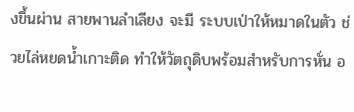งขึ้นผ่าน สายพานลำเลียง จะมี ระบบเป่าให้หมาดในตัว ช่วยไล่หยดน้ำเกาะติด ทำให้วัตถุดิบพร้อมสำหรับการหั่น อ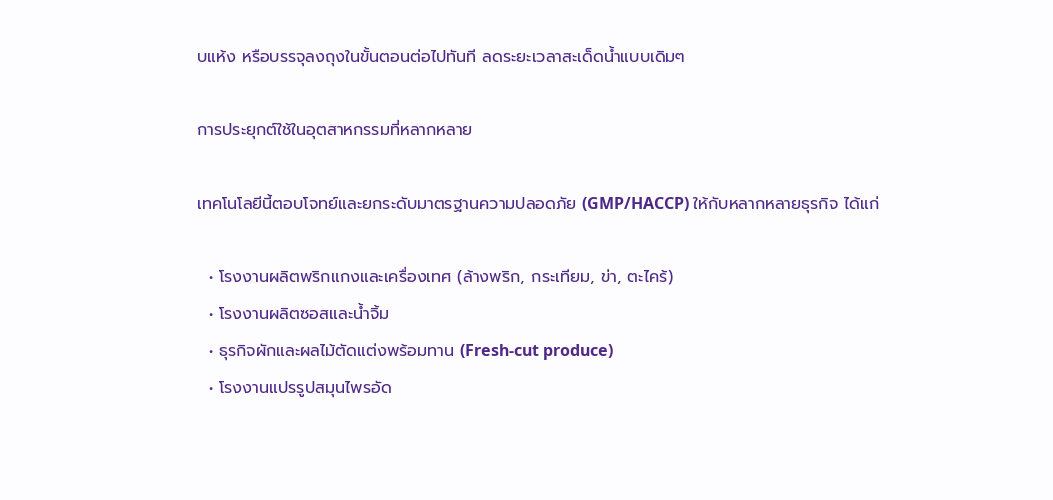บแห้ง หรือบรรจุลงถุงในขั้นตอนต่อไปทันที ลดระยะเวลาสะเด็ดน้ำแบบเดิมๆ

การประยุกต์ใช้ในอุตสาหกรรมที่หลากหลาย

เทคโนโลยีนี้ตอบโจทย์และยกระดับมาตรฐานความปลอดภัย (GMP/HACCP) ให้กับหลากหลายธุรกิจ ได้แก่

  • โรงงานผลิตพริกแกงและเครื่องเทศ (ล้างพริก, กระเทียม, ข่า, ตะไคร้)
  • โรงงานผลิตซอสและน้ำจิ้ม
  • ธุรกิจผักและผลไม้ตัดแต่งพร้อมทาน (Fresh-cut produce)
  • โรงงานแปรรูปสมุนไพรอัด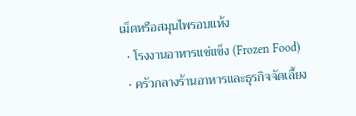เม็ดหรือสมุนไพรอบแห้ง
  • โรงงานอาหารแช่แข็ง (Frozen Food)
  • ครัวกลางร้านอาหารและธุรกิจจัดเลี้ยง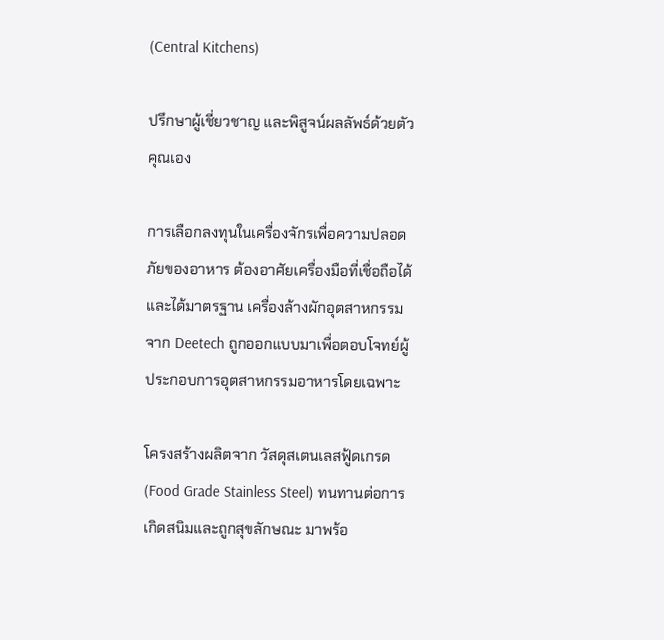(Central Kitchens)

ปรึกษาผู้เชี่ยวชาญ และพิสูจน์ผลลัพธ์ด้วยตัวคุณเอง

การเลือกลงทุนในเครื่องจักรเพื่อความปลอดภัยของอาหาร ต้องอาศัยเครื่องมือที่เชื่อถือได้และได้มาตรฐาน เครื่องล้างผักอุตสาหกรรม จาก Deetech ถูกออกแบบมาเพื่อตอบโจทย์ผู้ประกอบการอุตสาหกรรมอาหารโดยเฉพาะ

โครงสร้างผลิตจาก วัสดุสเตนเลสฟู้ดเกรด (Food Grade Stainless Steel) ทนทานต่อการเกิดสนิมและถูกสุขลักษณะ มาพร้อ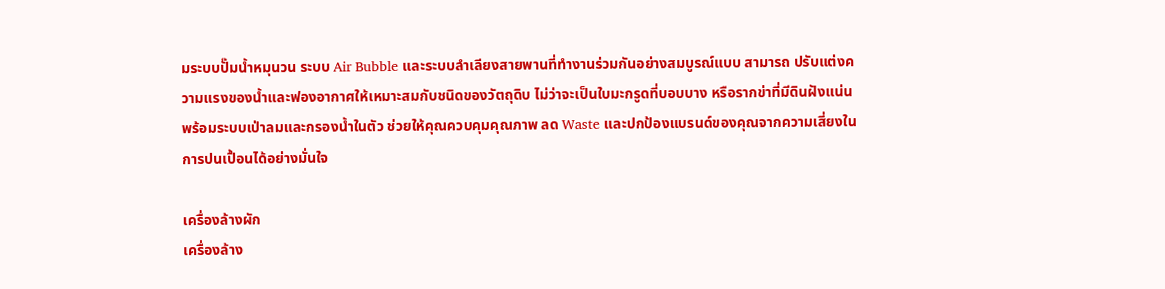มระบบปั๊มน้ำหมุนวน ระบบ Air Bubble และระบบลำเลียงสายพานที่ทำงานร่วมกันอย่างสมบูรณ์แบบ สามารถ ปรับแต่งความแรงของน้ำและฟองอากาศให้เหมาะสมกับชนิดของวัตถุดิบ ไม่ว่าจะเป็นใบมะกรูดที่บอบบาง หรือรากข่าที่มีดินฝังแน่น พร้อมระบบเป่าลมและกรองน้ำในตัว ช่วยให้คุณควบคุมคุณภาพ ลด Waste และปกป้องแบรนด์ของคุณจากความเสี่ยงในการปนเปื้อนได้อย่างมั่นใจ

เครื่องล้างผัก
เครื่องล้าง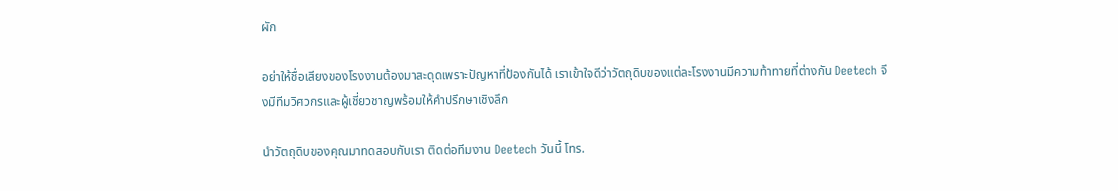ผัก

อย่าให้ชื่อเสียงของโรงงานต้องมาสะดุดเพราะปัญหาที่ป้องกันได้ เราเข้าใจดีว่าวัตถุดิบของแต่ละโรงงานมีความท้าทายที่ต่างกัน Deetech จึงมีทีมวิศวกรและผู้เชี่ยวชาญพร้อมให้คำปรึกษาเชิงลึก

นำวัตถุดิบของคุณมาทดสอบกับเรา ติดต่อทีมงาน Deetech วันนี้ โทร.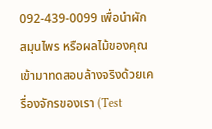092-439-0099 เพื่อนำผัก สมุนไพร หรือผลไม้ของคุณ เข้ามาทดสอบล้างจริงด้วยเครื่องจักรของเรา (Test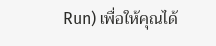Run) เพื่อให้คุณได้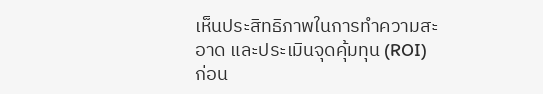เห็นประสิทธิภาพในการทำความสะอาด และประเมินจุดคุ้มทุน (ROI) ก่อน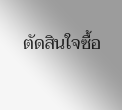ตัดสินใจซื้อ